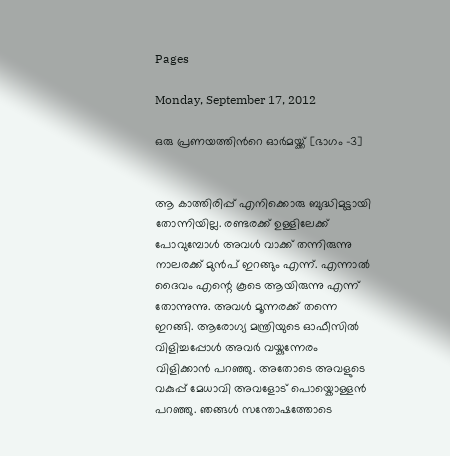Pages

Monday, September 17, 2012

ഒരു പ്രണയത്തിന്‍റെ ഓര്‍മയ്ക്ക് [ഭാഗം -3]


ആ കാത്തിരിപ്പ്‌ എനിക്കൊരു ബുദ്ധിമുട്ടായി തോന്നിയില്ല. രണ്ടരക്ക് ഉള്ളിലേക്ക് പോവുമ്പോള്‍ അവള്‍ വാക്ക് തന്നിരുന്നു നാലരക്ക് മുന്‍പ് ഇറങ്ങും എന്ന്. എന്നാല്‍ ദൈവം എന്റെ കൂടെ ആയിരുന്നു എന്ന് തോന്നുന്നു. അവള്‍ മൂന്നരക്ക് തന്നെ ഇറങ്ങി. ആരോഗ്യ മന്ത്രിയുടെ ഓഫീസില്‍ വിളിച്ചപ്പോള്‍ അവര്‍ വയ്കുന്നേരം വിളിക്കാന്‍ പറഞ്ഞു. അതോടെ അവളുടെ വകുപ്പ് മേധാവി അവളോട്‌ പൊയ്കൊള്ളന്‍ പറഞ്ഞു. ഞങ്ങള്‍ സന്തോഷത്തോടെ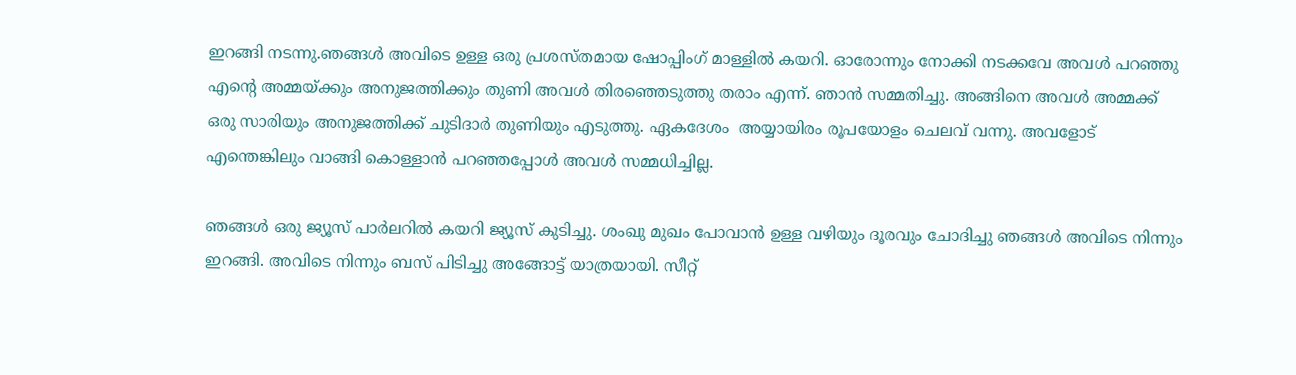ഇറങ്ങി നടന്നു.ഞങ്ങള്‍ അവിടെ ഉള്ള ഒരു പ്രശസ്തമായ ഷോപ്പിംഗ്‌ മാള്ളില്‍ കയറി. ഓരോന്നും നോക്കി നടക്കവേ അവള്‍ പറഞ്ഞു എന്റെ അമ്മയ്ക്കും അനുജത്തിക്കും തുണി അവള്‍ തിരഞ്ഞെടുത്തു തരാം എന്ന്. ഞാന്‍ സമ്മതിച്ചു. അങ്ങിനെ അവള്‍ അമ്മക്ക് ഒരു സാരിയും അനുജത്തിക്ക് ചുടിദാര്‍ തുണിയും എടുത്തു. ഏകദേശം  അയ്യായിരം രൂപയോളം ചെലവ് വന്നു. അവളോട്‌ എന്തെങ്കിലും വാങ്ങി കൊള്ളാന്‍ പറഞ്ഞപ്പോള്‍ അവള്‍ സമ്മധിച്ചില്ല.

ഞങ്ങള്‍ ഒരു ജ്യൂസ്‌ പാര്‍ലറില്‍ കയറി ജ്യൂസ്‌ കുടിച്ചു. ശംഖു മുഖം പോവാന്‍ ഉള്ള വഴിയും ദൂരവും ചോദിച്ചു ഞങ്ങള്‍ അവിടെ നിന്നും ഇറങ്ങി. അവിടെ നിന്നും ബസ്‌ പിടിച്ചു അങ്ങോട്ട്‌ യാത്രയായി. സീറ്റ്‌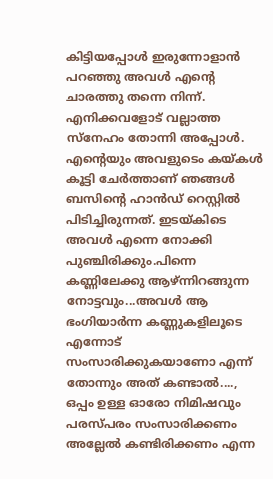കിട്ടിയപ്പോള്‍ ഇരുന്നോളാന്‍ പറഞ്ഞു അവള്‍ എന്റെ ചാരത്തു തന്നെ നിന്ന്. എനിക്കവളോട് വല്ലാത്ത സ്നേഹം തോന്നി അപ്പോള്‍. എന്റെയും അവളുടെം കയ്കള്‍ കൂട്ടി ചേര്‍ത്താണ് ഞങ്ങള്‍ ബസിന്റെ ഹാന്‍ഡ് റെസ്റ്റില്‍ പിടിച്ചിരുന്നത്. ഇടയ്കിടെ അവള്‍ എന്നെ നോക്കി പുഞ്ചിരിക്കും.പിന്നെ കണ്ണിലേക്കു ആഴ്ന്നിറങ്ങുന്ന നോട്ടവും...അവള്‍ ആ ഭംഗിയാര്‍ന്ന കണ്ണുകളിലൂടെ എന്നോട് സംസാരിക്കുകയാണോ എന്ന് തോന്നും അത് കണ്ടാല്‍...., ഒപ്പം ഉള്ള ഓരോ നിമിഷവും പരസ്പരം സംസാരിക്കണം അല്ലേല്‍ കണ്ടിരിക്കണം എന്ന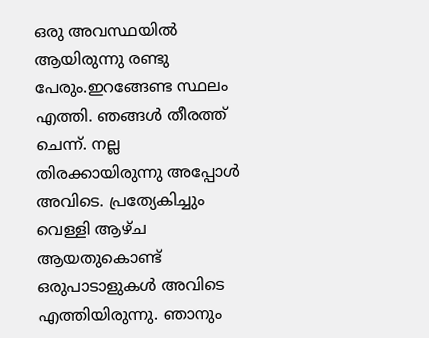ഒരു അവസ്ഥയില്‍ ആയിരുന്നു രണ്ടു പേരും.ഇറങ്ങേണ്ട സ്ഥലം എത്തി. ഞങ്ങള്‍ തീരത്ത് ചെന്ന്. നല്ല തിരക്കായിരുന്നു അപ്പോള്‍ അവിടെ. പ്രത്യേകിച്ചും വെള്ളി ആഴ്ച ആയതുകൊണ്ട് ഒരുപാടാളുകള്‍ അവിടെ എത്തിയിരുന്നു. ഞാനും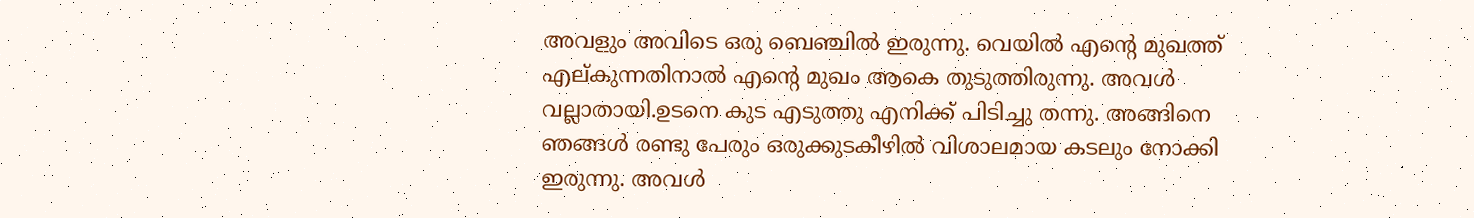അവളും അവിടെ ഒരു ബെഞ്ചില്‍ ഇരുന്നു. വെയില്‍ എന്റെ മുഖത്ത് എല്കുന്നതിനാല്‍ എന്റെ മുഖം ആകെ തുടുത്തിരുന്നു. അവള്‍ വല്ലാതായി.ഉടനെ കുട എടുത്തു എനിക്ക് പിടിച്ചു തന്നു. അങ്ങിനെ ഞങ്ങള്‍ രണ്ടു പേരും ഒരുക്കുടകീഴില്‍ വിശാലമായ കടലും നോക്കി ഇരുന്നു. അവള്‍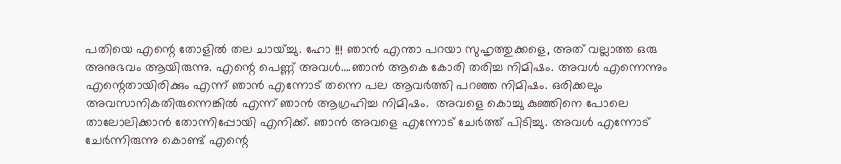പതിയെ എന്റെ തോളില്‍ തല ചായ്ച്ചു. ഹോ !!! ഞാന്‍ എന്താ പറയാ സുഹൃത്തുക്കളെ, അത് വല്ലാത്ത ഒരു അനുഭവം ആയിരുന്നു. എന്റെ പെണ്ണ് അവള്‍….ഞാന്‍ ആകെ കോരി തരിച്ച നിമിഷം. അവള്‍ എന്നെന്നും എന്റെതായിരിക്കും എന്ന് ഞാന്‍ എന്നോട് തന്നെ പല ആവര്‍ത്തി പറഞ്ഞ നിമിഷം. ഒരിക്കലും അവസാനികതിരുന്നെങ്കില്‍ എന്ന് ഞാന്‍ ആഗ്രഹിച്ച നിമിഷം.  അവളെ കൊച്ചു കുഞ്ഞിനെ പോലെ താലോലിക്കാന്‍ തോന്നിപ്പോയി എനിക്ക്. ഞാന്‍ അവളെ എന്നോട് ചേര്‍ത്ത് പിടിച്ചു. അവള്‍ എന്നോട് ചേര്‍ന്നിരുന്നു കൊണ്ട് എന്റെ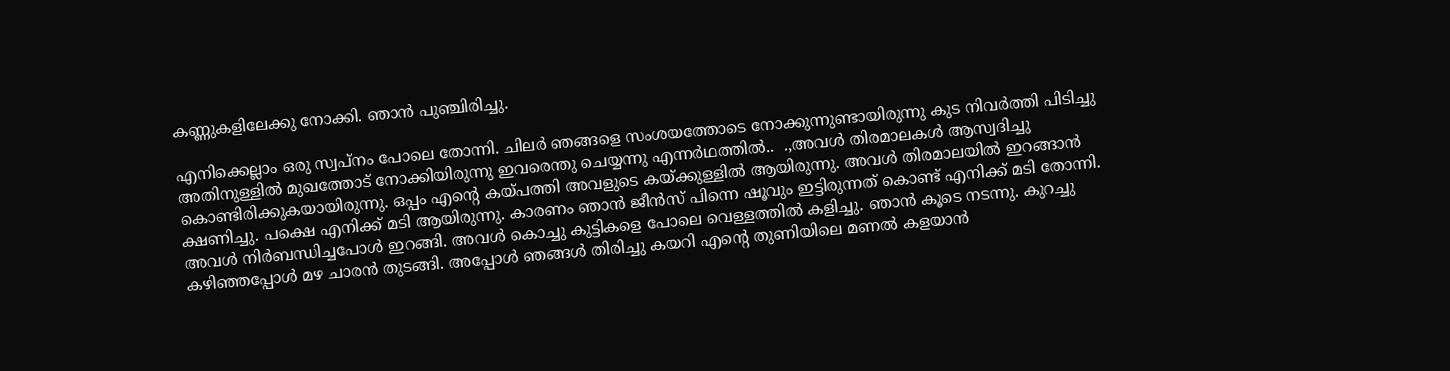കണ്ണുകളിലേക്കു നോക്കി. ഞാന്‍ പുഞ്ചിരിച്ചു.

എനിക്കെല്ലാം ഒരു സ്വപ്നം പോലെ തോന്നി. ചിലര്‍ ഞങ്ങളെ സംശയത്തോടെ നോക്കുന്നുണ്ടായിരുന്നു കുട നിവര്‍ത്തി പിടിച്ചു അതിനുള്ളില്‍ മുഖത്തോട് നോക്കിയിരുന്നു ഇവരെന്തു ചെയ്യന്നു എന്നര്‍ഥത്തില്‍..  .,അവള്‍ തിരമാലകള്‍ ആസ്വദിച്ചു കൊണ്ടിരിക്കുകയായിരുന്നു. ഒപ്പം എന്റെ കയ്പത്തി അവളുടെ കയ്ക്കുള്ളില്‍ ആയിരുന്നു. അവള്‍ തിരമാലയില്‍ ഇറങ്ങാന്‍ ക്ഷണിച്ചു. പക്ഷെ എനിക്ക് മടി ആയിരുന്നു. കാരണം ഞാന്‍ ജീന്‍സ് പിന്നെ ഷൂവും ഇട്ടിരുന്നത് കൊണ്ട് എനിക്ക് മടി തോന്നി. അവള്‍ നിര്‍ബന്ധിച്ചപോള്‍ ഇറങ്ങി. അവള്‍ കൊച്ചു കുട്ടികളെ പോലെ വെള്ളത്തില്‍ കളിച്ചു. ഞാന്‍ കൂടെ നടന്നു. കുറച്ചു കഴിഞ്ഞപ്പോള്‍ മഴ ചാരന്‍ തുടങ്ങി. അപ്പോള്‍ ഞങ്ങള്‍ തിരിച്ചു കയറി എന്റെ തുണിയിലെ മണല്‍ കളയാന്‍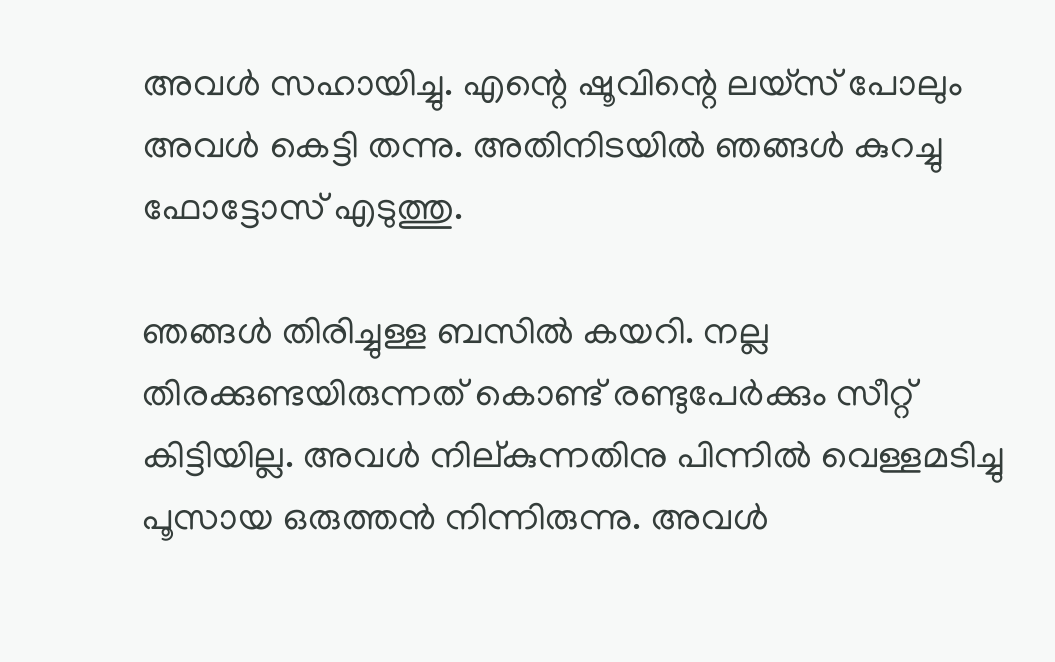അവള്‍ സഹായിച്ചു. എന്റെ ഷൂവിന്റെ ലയ്സ് പോലും അവള്‍ കെട്ടി തന്നു. അതിനിടയില്‍ ഞങ്ങള്‍ കുറച്ചു ഫോട്ടോസ് എടുത്തു.

ഞങ്ങള്‍ തിരിച്ചുള്ള ബസില്‍ കയറി. നല്ല തിരക്കുണ്ടയിരുന്നത് കൊണ്ട് രണ്ടുപേര്‍ക്കും സീറ്റ്‌ കിട്ടിയില്ല. അവള്‍ നില്കുന്നതിനു പിന്നില്‍ വെള്ളമടിച്ചു പൂസായ ഒരുത്തന്‍ നിന്നിരുന്നു. അവള്‍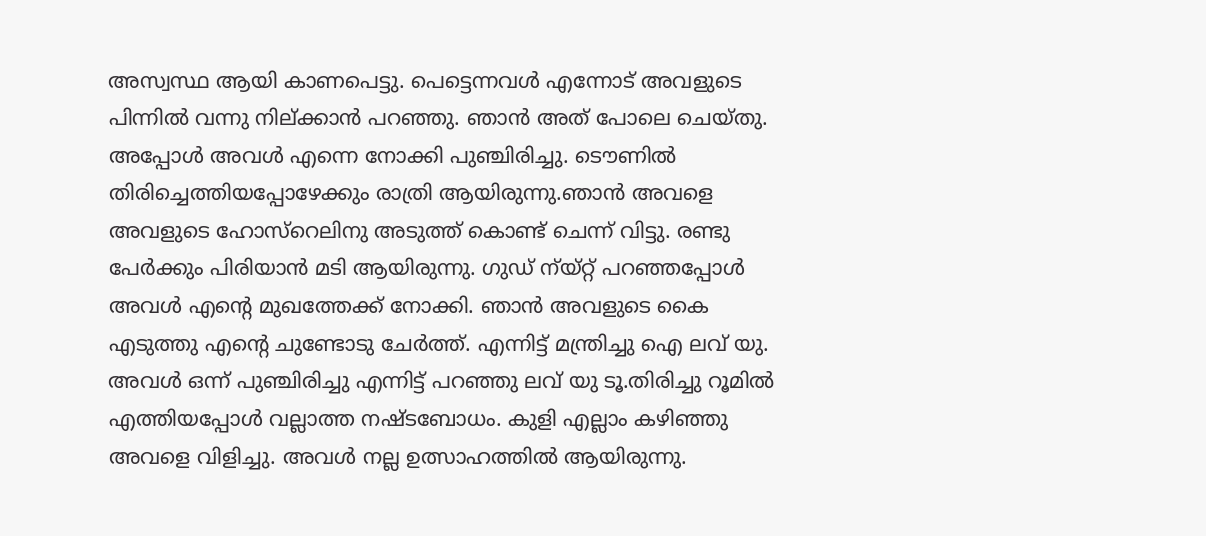അസ്വസ്ഥ ആയി കാണപെട്ടു. പെട്ടെന്നവള്‍ എന്നോട് അവളുടെ പിന്നില്‍ വന്നു നില്ക്കാന്‍ പറഞ്ഞു. ഞാന്‍ അത് പോലെ ചെയ്തു. അപ്പോള്‍ അവള്‍ എന്നെ നോക്കി പുഞ്ചിരിച്ചു. ടൌണില്‍ തിരിച്ചെത്തിയപ്പോഴേക്കും രാത്രി ആയിരുന്നു.ഞാന്‍ അവളെ അവളുടെ ഹോസ്റെലിനു അടുത്ത് കൊണ്ട് ചെന്ന് വിട്ടു. രണ്ടു  പേര്‍ക്കും പിരിയാന്‍ മടി ആയിരുന്നു. ഗുഡ് ന്യ്റ്റ് പറഞ്ഞപ്പോള്‍ അവള്‍ എന്റെ മുഖത്തേക്ക് നോക്കി. ഞാന്‍ അവളുടെ കൈ എടുത്തു എന്റെ ചുണ്ടോടു ചേര്‍ത്ത്. എന്നിട്ട് മന്ത്രിച്ചു ഐ ലവ് യു. അവള്‍ ഒന്ന് പുഞ്ചിരിച്ചു എന്നിട്ട് പറഞ്ഞു ലവ് യു ടൂ.തിരിച്ചു റൂമില്‍ എത്തിയപ്പോള്‍ വല്ലാത്ത നഷ്ടബോധം. കുളി എല്ലാം കഴിഞ്ഞു അവളെ വിളിച്ചു. അവള്‍ നല്ല ഉത്സാഹത്തില്‍ ആയിരുന്നു.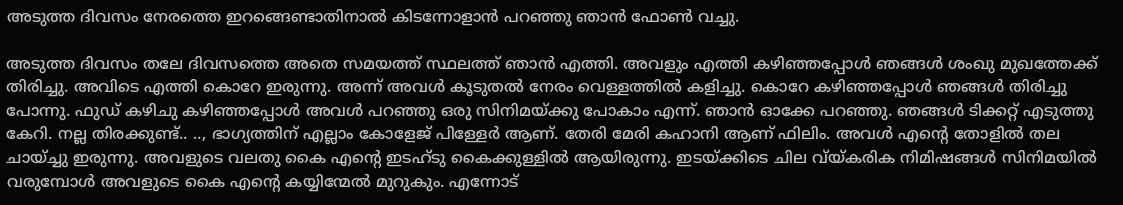അടുത്ത ദിവസം നേരത്തെ ഇറങ്ങെണ്ടാതിനാല്‍ കിടന്നോളാന്‍ പറഞ്ഞു ഞാന്‍ ഫോണ്‍ വച്ചു.

അടുത്ത ദിവസം തലേ ദിവസത്തെ അതെ സമയത്ത് സ്ഥലത്ത് ഞാന്‍ എത്തി. അവളും എത്തി കഴിഞ്ഞപ്പോള്‍ ഞങ്ങള്‍ ശംഖു മുഖത്തേക്ക് തിരിച്ചു. അവിടെ എത്തി കൊറേ ഇരുന്നു. അന്ന് അവള്‍ കൂടുതല്‍ നേരം വെള്ളത്തില്‍ കളിച്ചു. കൊറേ കഴിഞ്ഞപ്പോള്‍ ഞങ്ങള്‍ തിരിച്ചു പോന്നു. ഫുഡ്‌ കഴിചു കഴിഞ്ഞപ്പോള്‍ അവള്‍ പറഞ്ഞു ഒരു സിനിമയ്ക്കു പോകാം എന്ന്. ഞാന്‍ ഓക്കേ പറഞ്ഞു. ഞങ്ങള്‍ ടിക്കറ്റ്‌ എടുത്തു കേറി. നല്ല തിരക്കുണ്ട്‌.. .., ഭാഗ്യത്തിന് എല്ലാം കോളേജ് പിള്ളേര്‍ ആണ്. തേരി മേരി കഹാനി ആണ് ഫിലിം. അവള്‍ എന്റെ തോളില്‍ തല ചായ്ച്ചു ഇരുന്നു. അവളുടെ വലതു കൈ എന്റെ ഇടഹ്ടു കൈക്കുള്ളില്‍ ആയിരുന്നു. ഇടയ്ക്കിടെ ചില വ്യ്കരിക നിമിഷങ്ങള്‍ സിനിമയില്‍ വരുമ്പോള്‍ അവളുടെ കൈ എന്റെ കയ്യിന്മേല്‍ മുറുകും. എന്നോട്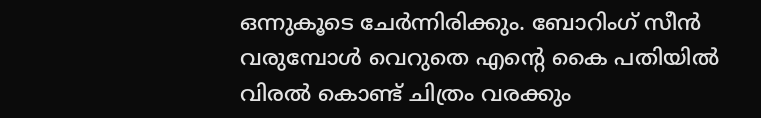ഒന്നുകൂടെ ചേര്‍ന്നിരിക്കും. ബോറിംഗ് സീന്‍ വരുമ്പോള്‍ വെറുതെ എന്റെ കൈ പതിയില്‍ വിരല്‍ കൊണ്ട് ചിത്രം വരക്കും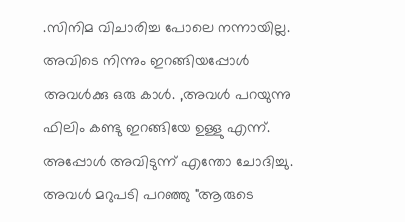.സിനിമ വിചാരിച്ച പോലെ നന്നായില്ല. അവിടെ നിന്നും ഇറങ്ങിയപ്പോള്‍ അവള്‍ക്കു ഒരു കാള്‍. ,അവള്‍ പറയുന്നു ഫിലിം കണ്ടു ഇറങ്ങിയേ ഉള്ളു എന്ന്. അപ്പോള്‍ അവിടുന്ന് എന്തോ ചോദിച്ചു. അവള്‍ മറുപടി പറഞ്ഞു "ആരുടെ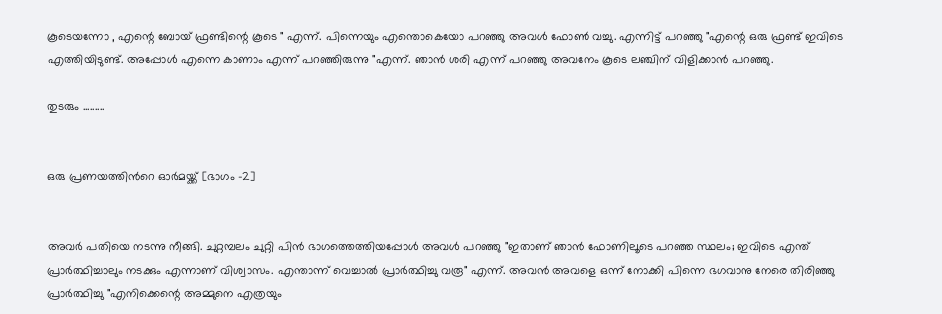കൂടെയന്നോ , എന്റെ ബോയ്‌ ഫ്രണ്ടിന്റെ കൂടെ " എന്ന്. പിന്നെയും എന്തൊകെയോ പറഞ്ഞു അവള്‍ ഫോണ്‍ വച്ചു. എന്നിട്ട് പറഞ്ഞു "എന്റെ ഒരു ഫ്രണ്ട് ഇവിടെ എത്തിയിടുണ്ട്. അപ്പോള്‍ എന്നെ കാണാം എന്ന് പറഞ്ഞിരുന്നു "എന്ന്. ഞാന്‍ ശരി എന്ന് പറഞ്ഞു അവനേം കൂടെ ലഞ്ചിന് വിളിക്കാന്‍ പറഞ്ഞു.

തുടരും .........


ഒരു പ്രണയത്തിന്‍റെ ഓര്‍മയ്ക്ക് [ഭാഗം -2]


അവര്‍ പതിയെ നടന്നു നീങ്ങി. ചുറ്റമ്പലം ചുറ്റി പിന്‍ ഭാഗത്തെത്തിയപ്പോള്‍ അവള്‍ പറഞ്ഞു "ഇതാണ് ഞാന്‍ ഫോണിലൂടെ പറഞ്ഞ സ്ഥലം; ഇവിടെ എന്ത് പ്രാര്‍ത്ഥിച്ചാലും നടക്കും എന്നാണ് വിശ്വാസം. എന്താന്ന് വെച്ചാല്‍ പ്രാര്‍ത്ഥിച്ചു വരൂ" എന്ന്. അവന്‍ അവളെ ഒന്ന് നോക്കി പിന്നെ ഭഗവാനു നേരെ തിരിഞ്ഞു പ്രാര്‍ത്ഥിച്ചു "എനിക്കെന്റെ അമ്മുനെ എത്രയും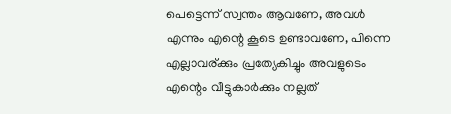പെട്ടെന്ന് സ്വന്തം ആവണേ, അവള്‍ എന്നും എന്റെ കൂടെ ഉണ്ടാവണേ, പിന്നെ എല്ലാവര്ക്കും പ്രത്യേകിച്ചും അവളുടെം എന്റെം വീട്ടുകാര്‍ക്കും നല്ലത്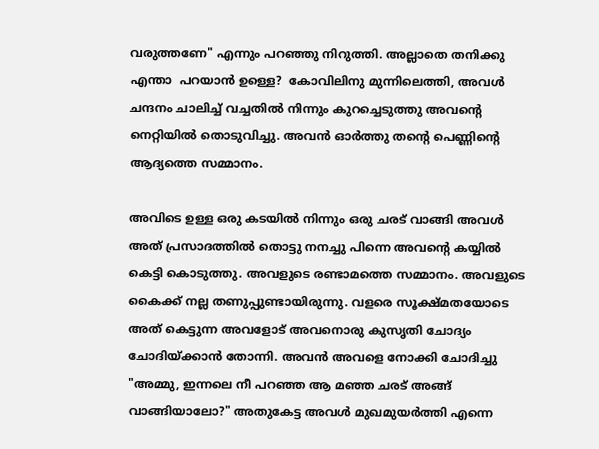വരുത്തണേ" എന്നും പറഞ്ഞു നിറുത്തി. അല്ലാതെ തനിക്കു എന്താ  പറയാന്‍ ഉള്ളെ?  കോവിലിനു മുന്നിലെത്തി, അവള്‍ ചന്ദനം ചാലിച്ച് വച്ചതില്‍ നിന്നും കുറച്ചെടുത്തു അവന്‍റെ നെറ്റിയില്‍ തൊടുവിച്ചു. അവന്‍ ഓര്‍ത്തു തന്‍റെ പെണ്ണിന്റെ ആദ്യത്തെ സമ്മാനം.

അവിടെ ഉള്ള ഒരു കടയില്‍ നിന്നും ഒരു ചരട് വാങ്ങി അവള്‍ അത് പ്രസാദത്തില്‍ തൊട്ടു നനച്ചു പിന്നെ അവന്‍റെ കയ്യില്‍ കെട്ടി കൊടുത്തു. അവളുടെ രണ്ടാമത്തെ സമ്മാനം. അവളുടെ കൈക്ക് നല്ല തണുപ്പുണ്ടായിരുന്നു. വളരെ സൂക്ഷ്മതയോടെ അത് കെട്ടുന്ന അവളോട്‌ അവനൊരു കുസൃതി ചോദ്യം ചോദിയ്ക്കാന്‍ തോന്നി. അവന്‍ അവളെ നോക്കി ചോദിച്ചു "അമ്മു, ഇന്നലെ നീ പറഞ്ഞ ആ മഞ്ഞ ചരട് അങ്ങ് വാങ്ങിയാലോ?" അതുകേട്ട അവള്‍ മുഖമുയര്‍ത്തി എന്നെ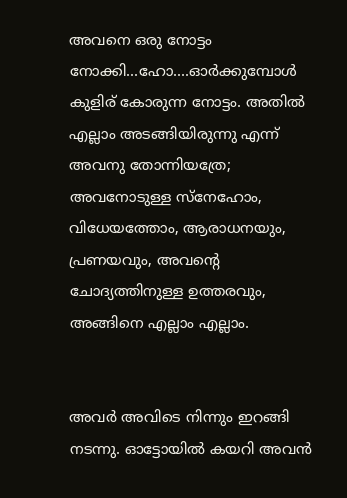അവനെ ഒരു നോട്ടം നോക്കി...ഹോ....ഓര്‍ക്കുമ്പോള്‍ കുളിര് കോരുന്ന നോട്ടം. അതില്‍ എല്ലാം അടങ്ങിയിരുന്നു എന്ന് അവനു തോന്നിയത്രേ; അവനോടുള്ള സ്നേഹോം, വിധേയത്തോം, ആരാധനയും, പ്രണയവും, അവന്‍റെ ചോദ്യത്തിനുള്ള ഉത്തരവും, അങ്ങിനെ എല്ലാം എല്ലാം.


അവര്‍ അവിടെ നിന്നും ഇറങ്ങി നടന്നു. ഓട്ടോയില്‍ കയറി അവന്‍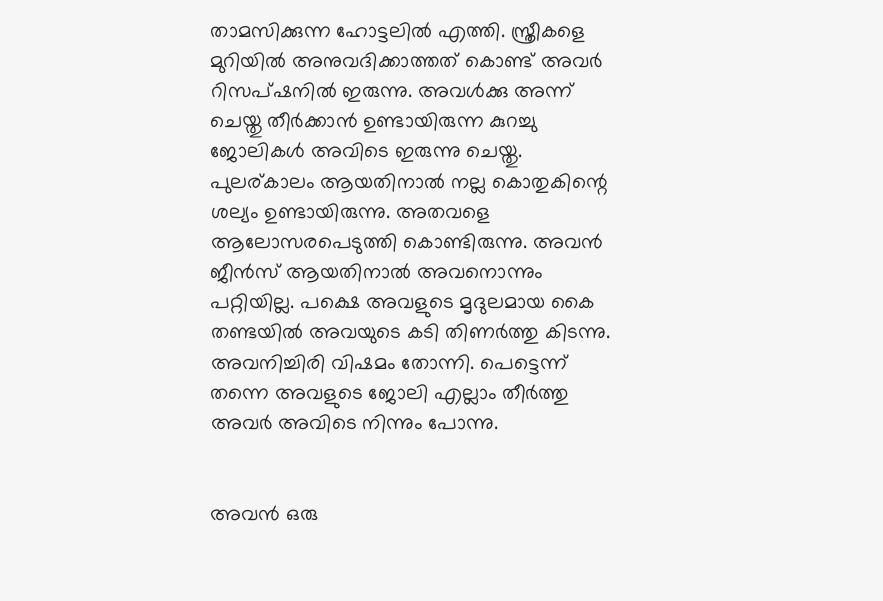താമസിക്കുന്ന ഹോട്ടലില്‍ എത്തി. സ്ത്രീകളെ മുറിയില്‍ അനുവദിക്കാത്തത് കൊണ്ട് അവര്‍ റിസപ്ഷനില്‍ ഇരുന്നു. അവള്‍ക്കു അന്ന് ചെയ്തു തീര്‍ക്കാന്‍ ഉണ്ടായിരുന്ന കുറച്ചു ജോലികള്‍ അവിടെ ഇരുന്നു ചെയ്തു. പുലര്കാലം ആയതിനാല്‍ നല്ല കൊതുകിന്റെ ശല്യം ഉണ്ടായിരുന്നു. അതവളെ ആലോസരപെടുത്തി കൊണ്ടിരുന്നു. അവന്‍ ജീന്‍സ് ആയതിനാല്‍ അവനൊന്നും പറ്റിയില്ല. പക്ഷെ അവളുടെ മൃദുലമായ കൈ തണ്ടയില്‍ അവയുടെ കടി തിണര്‍ത്തു കിടന്നു. അവനിച്ചിരി വിഷമം തോന്നി. പെട്ടെന്ന് തന്നെ അവളുടെ ജോലി എല്ലാം തീര്‍ത്തു അവര്‍ അവിടെ നിന്നും പോന്നു.


അവന്‍ ഒരു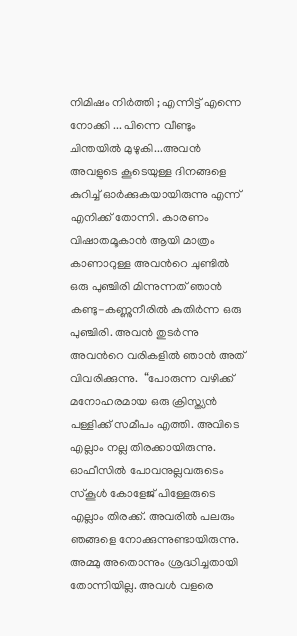നിമിഷം നിര്‍ത്തി ; എന്നിട്ട് എന്നെ നോക്കി ... പിന്നെ വീണ്ടും ചിന്തയില്‍ മുഴുകി...അവന്‍ അവളുടെ കൂടെയുള്ള ദിനങ്ങളെ കുറിച്ച് ഓര്‍ക്കുകയായിരുന്നു എന്ന് എനിക്ക് തോന്നി. കാരണം വിഷാതമൂകാന്‍ ആയി മാത്രം കാണാറുള്ള അവന്‍റെ ചുണ്ടില്‍ ഒരു പുഞ്ചിരി മിന്നുന്നത് ഞാന്‍ കണ്ടു-കണ്ണുനീരില്‍ കുതിര്‍ന്ന ഒരു പുഞ്ചിരി. അവന്‍ തുടര്‍ന്നു അവന്‍റെ വരികളില്‍ ഞാന്‍ അത് വിവരിക്കുന്നു.  “പോരുന്ന വഴിക്ക് മനോഹരമായ ഒരു ക്രിസ്ത്യന്‍ പള്ളിക്ക് സമീപം എത്തി. അവിടെ എല്ലാം നല്ല തിരക്കായിരുന്നു. ഓഫീസില്‍ പോവനുല്ലവരുടെം സ്കൂള്‍ കോളേജ് പിള്ളേരുടെ എല്ലാം തിരക്ക്. അവരില്‍ പലരും ഞങ്ങളെ നോക്കുന്നുണ്ടായിരുന്നു. അമ്മു അതൊന്നും ശ്രദ്ധിച്ചതായി  തോന്നിയില്ല. അവള്‍ വളരെ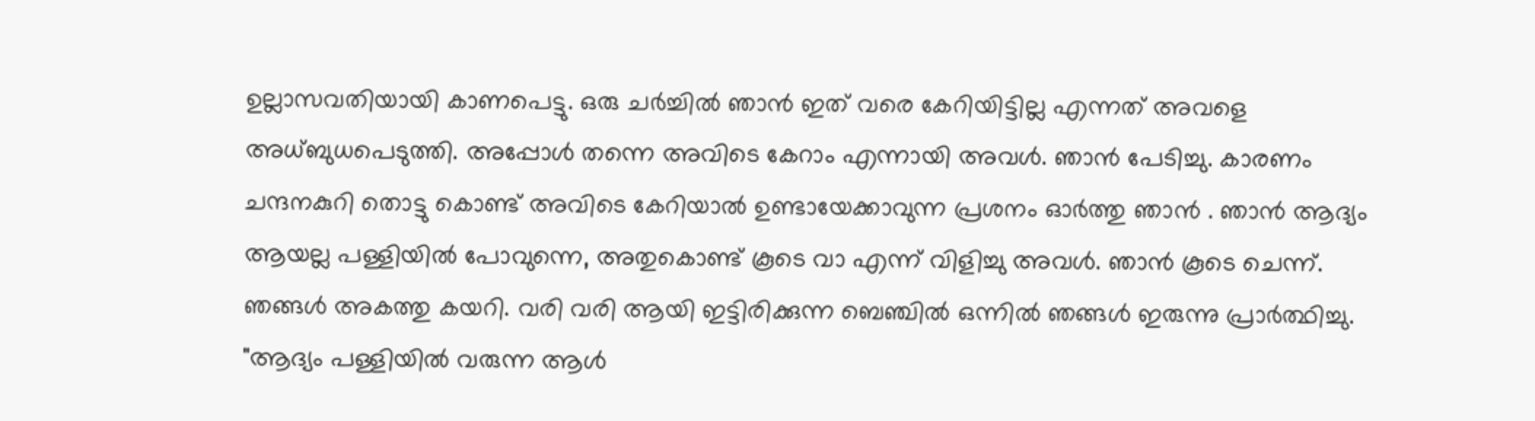ഉല്ലാസവതിയായി കാണപെട്ടു. ഒരു ചര്‍ച്ചില്‍ ഞാന്‍ ഇത് വരെ കേറിയിട്ടില്ല എന്നത് അവളെ അധ്ബുധപെടുത്തി. അപ്പോള്‍ തന്നെ അവിടെ കേറാം എന്നായി അവള്‍. ഞാന്‍ പേടിച്ചു. കാരണം ചന്ദനകുറി തൊട്ടു കൊണ്ട് അവിടെ കേറിയാല്‍ ഉണ്ടായേക്കാവുന്ന പ്രശനം ഓര്‍ത്തു ഞാന്‍ . ഞാന്‍ ആദ്യം ആയല്ല പള്ളിയില്‍ പോവുന്നെ, അതുകൊണ്ട് കൂടെ വാ എന്ന് വിളിച്ചു അവള്‍. ഞാന്‍ കൂടെ ചെന്ന്. ഞങ്ങള്‍ അകത്തു കയറി. വരി വരി ആയി ഇട്ടിരിക്കുന്ന ബെഞ്ചില്‍ ഒന്നില്‍ ഞങ്ങള്‍ ഇരുന്നു പ്രാര്‍ത്ഥിച്ചു. "ആദ്യം പള്ളിയില്‍ വരുന്ന ആള്‍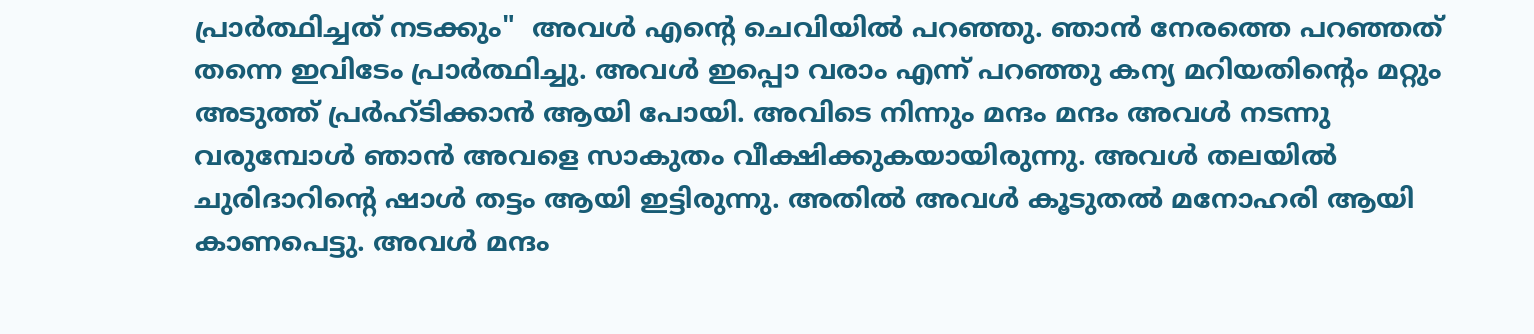പ്രാര്‍ത്ഥിച്ചത്‌ നടക്കും"  അവള്‍ എന്റെ ചെവിയില്‍ പറഞ്ഞു. ഞാന്‍ നേരത്തെ പറഞ്ഞത് തന്നെ ഇവിടേം പ്രാര്‍ത്ഥിച്ചു. അവള്‍ ഇപ്പൊ വരാം എന്ന് പറഞ്ഞു കന്യ മറിയതിന്റെം മറ്റും അടുത്ത് പ്രര്‍ഹ്ടിക്കാന്‍ ആയി പോയി. അവിടെ നിന്നും മന്ദം മന്ദം അവള്‍ നടന്നു വരുമ്പോള്‍ ഞാന്‍ അവളെ സാകുതം വീക്ഷിക്കുകയായിരുന്നു. അവള്‍ തലയില്‍ ചുരിദാറിന്റെ ഷാള്‍ തട്ടം ആയി ഇട്ടിരുന്നു. അതില്‍ അവള്‍ കൂടുതല്‍ മനോഹരി ആയി കാണപെട്ടു. അവള്‍ മന്ദം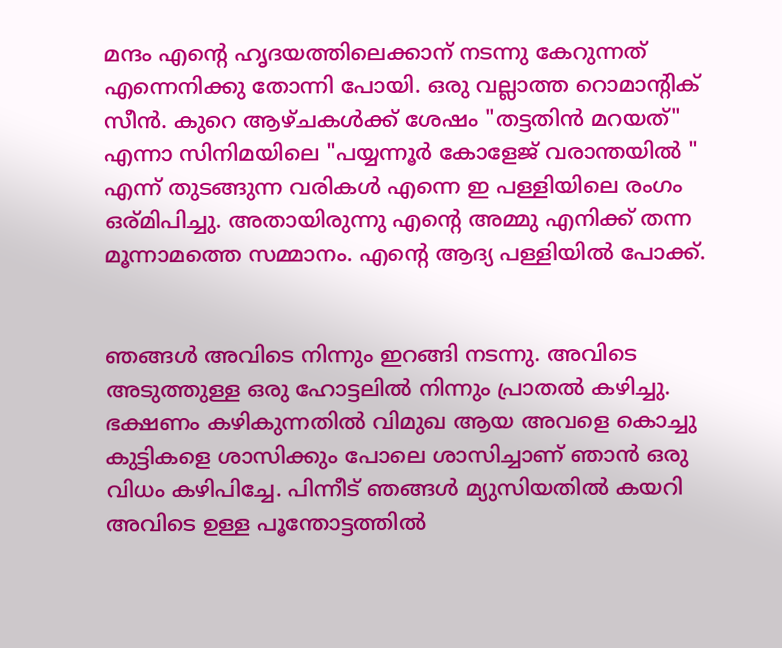മന്ദം എന്റെ ഹൃദയത്തിലെക്കാന് നടന്നു കേറുന്നത് എന്നെനിക്കു തോന്നി പോയി. ഒരു വല്ലാത്ത റൊമാന്റിക്‌ സീന്‍. കുറെ ആഴ്ചകള്‍ക്ക് ശേഷം "തട്ടതിന്‍ മറയത്" എന്നാ സിനിമയിലെ "പയ്യന്നൂര്‍ കോളേജ് വരാന്തയില്‍ " എന്ന് തുടങ്ങുന്ന വരികള്‍ എന്നെ ഇ പള്ളിയിലെ രംഗം ഒര്മിപിച്ചു. അതായിരുന്നു എന്റെ അമ്മു എനിക്ക് തന്ന മൂന്നാമത്തെ സമ്മാനം. എന്റെ ആദ്യ പള്ളിയില്‍ പോക്ക്.


ഞങ്ങള്‍ അവിടെ നിന്നും ഇറങ്ങി നടന്നു. അവിടെ അടുത്തുള്ള ഒരു ഹോട്ടലില്‍ നിന്നും പ്രാതല്‍ കഴിച്ചു. ഭക്ഷണം കഴികുന്നതില്‍ വിമുഖ ആയ അവളെ കൊച്ചു കുട്ടികളെ ശാസിക്കും പോലെ ശാസിച്ചാണ് ഞാന്‍ ഒരു വിധം കഴിപിച്ചേ. പിന്നീട് ഞങ്ങള്‍ മ്യുസിയതില്‍ കയറി അവിടെ ഉള്ള പൂന്തോട്ടത്തില്‍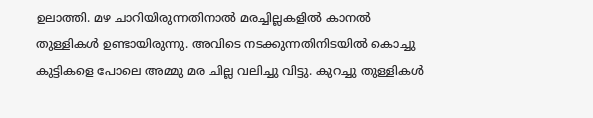ഉലാത്തി. മഴ ചാറിയിരുന്നതിനാല്‍ മരച്ചില്ലകളില്‍ കാനല്‍ തുള്ളികള്‍ ഉണ്ടായിരുന്നു. അവിടെ നടക്കുന്നതിനിടയില്‍ കൊച്ചു കുട്ടികളെ പോലെ അമ്മു മര ചില്ല വലിച്ചു വിട്ടു. കുറച്ചു തുള്ളികള്‍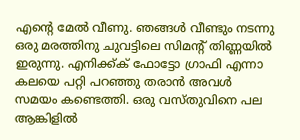എന്റെ മേല്‍ വീണു. ഞങ്ങള്‍ വീണ്ടും നടന്നു ഒരു മരത്തിനു ചുവട്ടിലെ സിമന്റ്‌ തിണ്ണയില്‍ ഇരുന്നു. എനിക്ക്ക് ഫോട്ടോ ഗ്രാഫി എന്നാ കലയെ പറ്റി പറഞ്ഞു തരാന്‍ അവള്‍ സമയം കണ്ടെത്തി. ഒരു വസ്തുവിനെ പല ആങ്കിളില്‍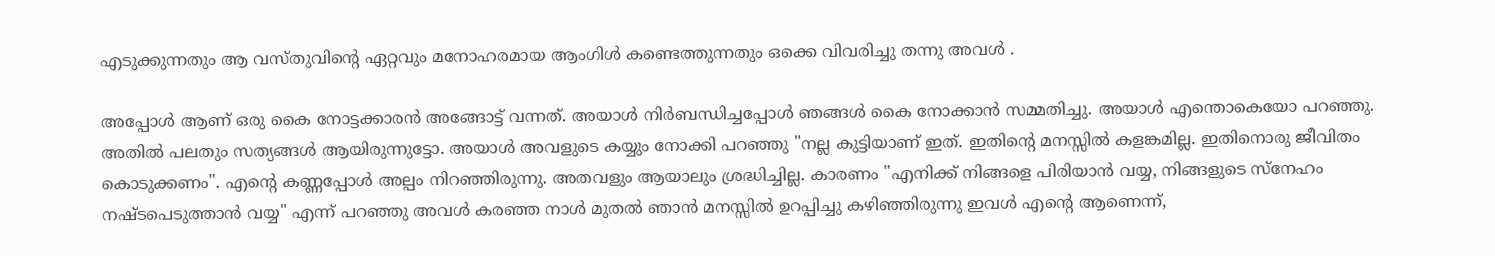എടുക്കുന്നതും ആ വസ്തുവിന്റെ ഏറ്റവും മനോഹരമായ ആംഗിള്‍ കണ്ടെത്തുന്നതും ഒക്കെ വിവരിച്ചു തന്നു അവള്‍ .

അപ്പോള്‍ ആണ് ഒരു കൈ നോട്ടക്കാരന്‍ അങ്ങോട്ട്‌ വന്നത്. അയാള്‍ നിര്‍ബന്ധിച്ചപ്പോള്‍ ഞങ്ങള്‍ കൈ നോക്കാന്‍ സമ്മതിച്ചു. അയാള്‍ എന്തൊകെയോ പറഞ്ഞു. അതില്‍ പലതും സത്യങ്ങള്‍ ആയിരുന്നുട്ടോ. അയാള്‍ അവളുടെ കയ്യും നോക്കി പറഞ്ഞു "നല്ല കുട്ടിയാണ് ഇത്. ഇതിന്റെ മനസ്സില്‍ കളങ്കമില്ല. ഇതിനൊരു ജീവിതം കൊടുക്കണം". എന്റെ കണ്ണപ്പോള്‍ അല്പം നിറഞ്ഞിരുന്നു. അതവളും ആയാലും ശ്രദ്ധിച്ചില്ല. കാരണം "എനിക്ക് നിങ്ങളെ പിരിയാന്‍ വയ്യ, നിങ്ങളുടെ സ്നേഹം നഷ്ടപെടുത്താന്‍ വയ്യ" എന്ന് പറഞ്ഞു അവള്‍ കരഞ്ഞ നാള്‍ മുതല്‍ ഞാന്‍ മനസ്സില്‍ ഉറപ്പിച്ചു കഴിഞ്ഞിരുന്നു ഇവള്‍ എന്റെ ആണെന്ന്,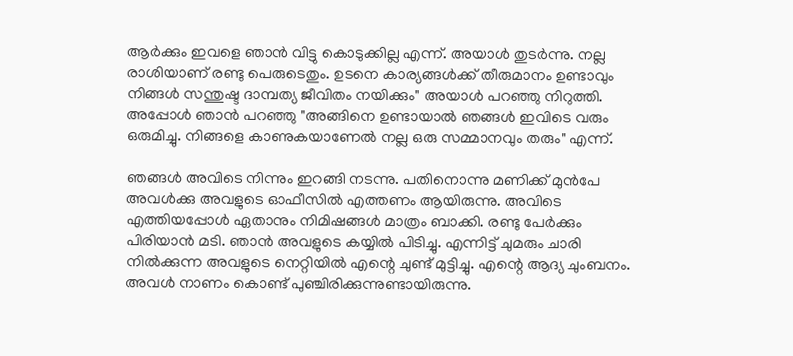ആര്‍ക്കും ഇവളെ ഞാന്‍ വിട്ടു കൊടുക്കില്ല എന്ന്. അയാള്‍ തുടര്‍ന്നു. നല്ല രാശിയാണ് രണ്ടു പെരുടെതും. ഉടനെ കാര്യങ്ങള്‍ക്ക് തീരുമാനം ഉണ്ടാവും നിങ്ങള്‍ സന്തുഷ്ട ദാമ്പത്യ ജീവിതം നയിക്കും" അയാള്‍ പറഞ്ഞു നിറുത്തി. അപ്പോള്‍ ഞാന്‍ പറഞ്ഞു "അങ്ങിനെ ഉണ്ടായാല്‍ ഞങ്ങള്‍ ഇവിടെ വരും ഒരുമിച്ചു. നിങ്ങളെ കാണുകയാണേല്‍ നല്ല ഒരു സമ്മാനവും തരും" എന്ന്.

ഞങ്ങള്‍ അവിടെ നിന്നും ഇറങ്ങി നടന്നു. പതിനൊന്നു മണിക്ക് മുന്‍പേ അവള്‍ക്കു അവളുടെ ഓഫീസില്‍ എത്തണം ആയിരുന്നു. അവിടെ എത്തിയപ്പോള്‍ ഏതാനും നിമിഷങ്ങള്‍ മാത്രം ബാക്കി. രണ്ടു പേര്‍ക്കും പിരിയാന്‍ മടി. ഞാന്‍ അവളുടെ കയ്യില്‍ പിടിച്ചു. എന്നിട്ട് ചുമരും ചാരി നില്‍ക്കുന്ന അവളുടെ നെറ്റിയില്‍ എന്റെ ചുണ്ട് മുട്ടിച്ചു. എന്റെ ആദ്യ ചുംബനം. അവള്‍ നാണം കൊണ്ട് പുഞ്ചിരിക്കുന്നുണ്ടായിരുന്നു.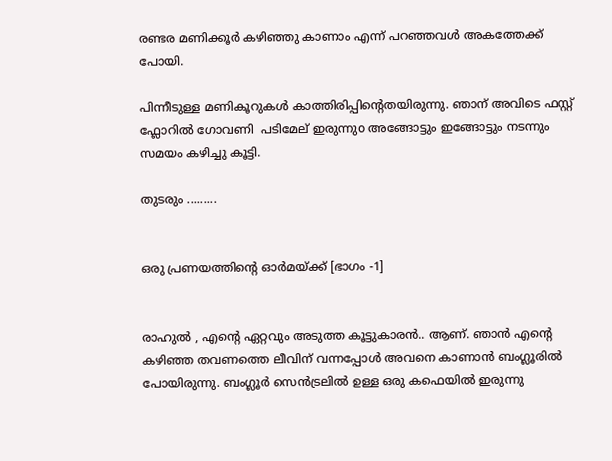രണ്ടര മണിക്കൂര്‍ കഴിഞ്ഞു കാണാം എന്ന് പറഞ്ഞവള്‍ അകത്തേക്ക് പോയി.

പിന്നീടുള്ള മണികൂറുകള്‍ കാത്തിരിപ്പിന്റെതയിരുന്നു. ഞാന് അവിടെ ഫസ്റ്റ് ഫ്ലോറില്‍ ഗോവണി  പടിമേല് ഇരുന്നുo അങ്ങോട്ടും ഇങ്ങോട്ടും നടന്നും സമയം കഴിച്ചു കൂട്ടി.

തുടരും .........


ഒരു പ്രണയത്തിന്‍റെ ഓര്‍മയ്ക്ക് [ഭാഗം -1]


രാഹുല്‍ , എന്റെ ഏറ്റവും അടുത്ത കൂട്ടുകാരന്‍.. ആണ്. ഞാന്‍ എന്‍റെ കഴിഞ്ഞ തവണത്തെ ലീവിന് വന്നപ്പോള്‍ അവനെ കാണാന്‍ ബംഗ്ലൂരില്‍ പോയിരുന്നു. ബംഗ്ലൂര്‍ സെന്‍ട്രലില്‍ ഉള്ള ഒരു കഫെയില്‍ ഇരുന്നു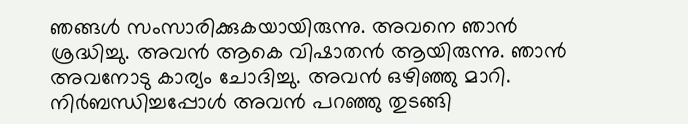ഞങ്ങള്‍ സംസാരിക്കുകയായിരുന്നു. അവനെ ഞാന്‍ ശ്രദ്ധിച്ചു. അവന്‍ ആകെ വിഷാതന്‍ ആയിരുന്നു. ഞാന്‍ അവനോടു കാര്യം ചോദിച്ചു. അവന്‍ ഒഴിഞ്ഞു മാറി. നിര്‍ബന്ധിച്ചപ്പോള്‍ അവന്‍ പറഞ്ഞു തുടങ്ങി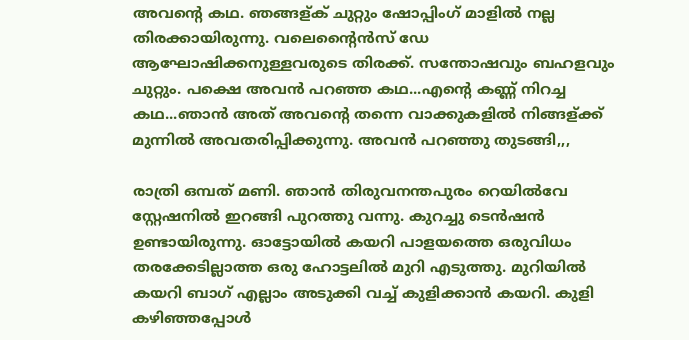അവന്‍റെ കഥ. ഞങ്ങള്ക് ചുറ്റും ഷോപ്പിംഗ്‌ മാളില്‍ നല്ല തിരക്കായിരുന്നു. വലെന്റൈന്‍സ്‌ ഡേ ആഘോഷിക്കനുള്ളവരുടെ തിരക്ക്. സന്തോഷവും ബഹളവും ചുറ്റും. പക്ഷെ അവന്‍ പറഞ്ഞ കഥ...എന്‍റെ കണ്ണ് നിറച്ച കഥ...ഞാന്‍ അത് അവന്‍റെ തന്നെ വാക്കുകളില്‍ നിങ്ങള്ക്ക് മുന്നില്‍ അവതരിപ്പിക്കുന്നു. അവന്‍ പറഞ്ഞു തുടങ്ങി,,,

രാത്രി ഒമ്പത് മണി. ഞാന്‍ തിരുവനന്തപുരം റെയില്‍വേ സ്റ്റേഷനില്‍ ഇറങ്ങി പുറത്തു വന്നു. കുറച്ചു ടെന്‍ഷന്‍ ഉണ്ടായിരുന്നു. ഓട്ടോയില്‍ കയറി പാളയത്തെ ഒരുവിധം തരക്കേടില്ലാത്ത ഒരു ഹോട്ടലില്‍ മുറി എടുത്തു. മുറിയില്‍ കയറി ബാഗ്‌ എല്ലാം അടുക്കി വച്ച് കുളിക്കാന്‍ കയറി. കുളി കഴിഞ്ഞപ്പോള്‍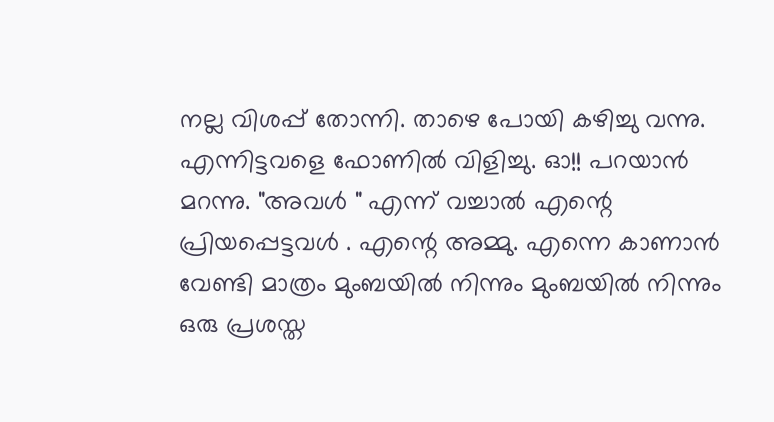നല്ല വിശപ്പ്‌ തോന്നി. താഴെ പോയി കഴിച്ചു വന്നു.
എന്നിട്ടവളെ ഫോണില്‍ വിളിച്ചു. ഓ!! പറയാന്‍ മറന്നു. "അവള്‍ " എന്ന് വച്ചാല്‍ എന്റെ പ്രിയപ്പെട്ടവള്‍ . എന്റെ അമ്മു. എന്നെ കാണാന്‍ വേണ്ടി മാത്രം മുംബയില്‍ നിന്നും മുംബയില്‍ നിന്നും ഒരു പ്രശസ്ത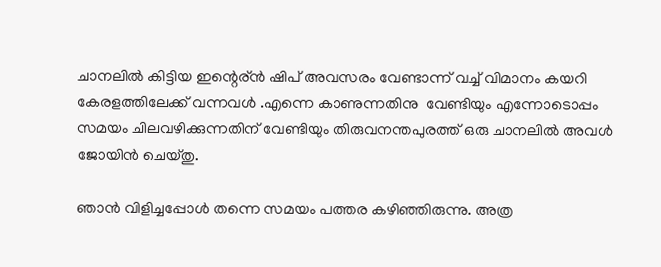ചാനലില്‍ കിട്ടിയ ഇന്റെര്ന്‍ ഷിപ്‌ അവസരം വേണ്ടാന്ന് വച്ച് വിമാനം കയറി കേരളത്തിലേക്ക് വന്നവള്‍ .എന്നെ കാണുന്നതിനു  വേണ്ടിയും എന്നോടൊപ്പം
സമയം ചിലവഴിക്കുന്നതിന് വേണ്ടിയും തിരുവനന്തപുരത്ത് ഒരു ചാനലില്‍ അവള്‍ ജോയിന്‍ ചെയ്തു.

ഞാന്‍ വിളിച്ചപ്പോള്‍ തന്നെ സമയം പത്തര കഴിഞ്ഞിരുന്നു. അത്ര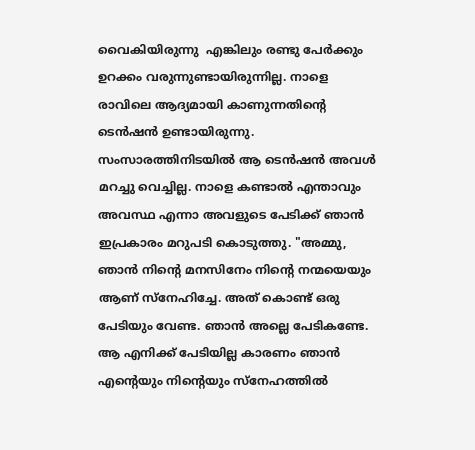വൈകിയിരുന്നു  എങ്കിലും രണ്ടു പേര്‍ക്കും ഉറക്കം വരുന്നുണ്ടായിരുന്നില്ല. നാളെ രാവിലെ ആദ്യമായി കാണുന്നതിന്റെ ടെന്‍ഷന്‍ ഉണ്ടായിരുന്നു. സംസാരത്തിനിടയില്‍ ആ ടെന്‍ഷന്‍ അവള്‍ മറച്ചു വെച്ചില്ല. നാളെ കണ്ടാല്‍ എന്താവും അവസ്ഥ എന്നാ അവളുടെ പേടിക്ക്‌ ഞാന്‍ ഇപ്രകാരം മറുപടി കൊടുത്തു. "അമ്മു, ഞാന്‍ നിന്റെ മനസിനേം നിന്റെ നന്മയെയും ആണ് സ്നേഹിച്ചേ. അത് കൊണ്ട് ഒരു പേടിയും വേണ്ട. ഞാന്‍ അല്ലെ പേടികണ്ടേ. ആ എനിക്ക് പേടിയില്ല കാരണം ഞാന്‍ എന്റെയും നിന്റെയും സ്നേഹത്തില്‍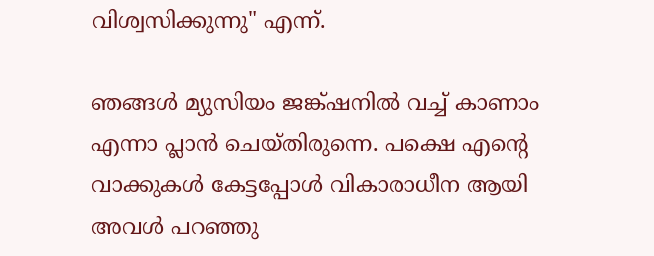വിശ്വസിക്കുന്നു" എന്ന്.

ഞങ്ങള്‍ മ്യുസിയം ജങ്ക്ഷനില്‍ വച്ച് കാണാം എന്നാ പ്ലാന്‍ ചെയ്തിരുന്നെ. പക്ഷെ എന്റെ വാക്കുകള്‍ കേട്ടപ്പോള്‍ വികാരാധീന ആയി അവള്‍ പറഞ്ഞു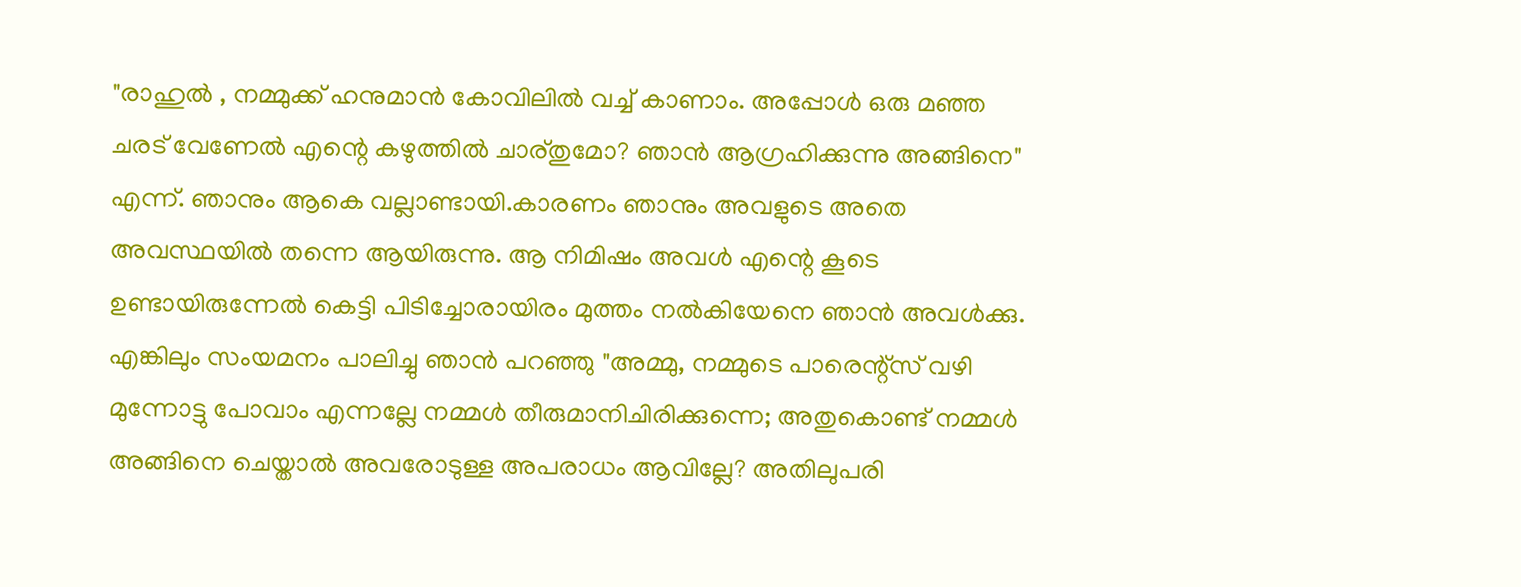"രാഹുല്‍ , നമ്മുക്ക് ഹനുമാന്‍ കോവിലില്‍ വച്ച് കാണാം. അപ്പോള്‍ ഒരു മഞ്ഞ ചരട് വേണേല്‍ എന്റെ കഴുത്തില്‍ ചാര്തുമോ? ഞാന്‍ ആഗ്രഹിക്കുന്നു അങ്ങിനെ" എന്ന്. ഞാനും ആകെ വല്ലാണ്ടായി.കാരണം ഞാനും അവളുടെ അതെ അവസ്ഥയില്‍ തന്നെ ആയിരുന്നു. ആ നിമിഷം അവള്‍ എന്റെ കൂടെ ഉണ്ടായിരുന്നേല്‍ കെട്ടി പിടിച്ചോരായിരം മുത്തം നല്‍കിയേനെ ഞാന്‍ അവള്‍ക്കു. എങ്കിലും സംയമനം പാലിച്ചു ഞാന്‍ പറഞ്ഞു "അമ്മു, നമ്മുടെ പാരെന്റ്സ് വഴി മുന്നോട്ടു പോവാം എന്നല്ലേ നമ്മള്‍ തീരുമാനിചിരിക്കുന്നെ; അതുകൊണ്ട് നമ്മള്‍ അങ്ങിനെ ചെയ്താല്‍ അവരോടുള്ള അപരാധം ആവില്ലേ? അതിലുപരി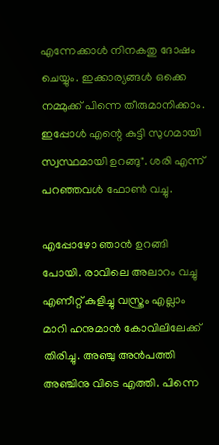എന്നേക്കാള്‍ നിനകതു ദോഷം ചെയ്യും. ഇക്കാര്യങ്ങള്‍ ഒക്കെ നമ്മുക്ക് പിന്നെ തീരുമാനിക്കാം. ഇപ്പോള്‍ എന്റെ കുട്ടി സുഗമായി സ്വസ്ഥമായി ഉറങ്ങു". ശരി എന്ന് പറഞ്ഞവള്‍ ഫോണ്‍ വച്ചു.

എപ്പോഴോ ഞാന്‍ ഉറങ്ങി പോയി. രാവിലെ അലാറം വച്ചു എണീറ്റ് കുളിച്ചു വസ്ത്രം എല്ലാം മാറി ഹനുമാന്‍ കോവിലിലേക്ക് തിരിച്ചു. അഞ്ചു അന്‍പത്തി അഞ്ചിനു വിടെ എത്തി. പിന്നെ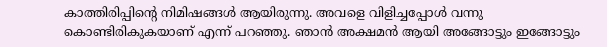കാത്തിരിപ്പിന്റെ നിമിഷങ്ങള്‍ ആയിരുന്നു. അവളെ വിളിച്ചപ്പോള്‍ വന്നു കൊണ്ടിരികുകയാണ് എന്ന് പറഞ്ഞു. ഞാന്‍ അക്ഷമന്‍ ആയി അങ്ങോട്ടും ഇങ്ങോട്ടും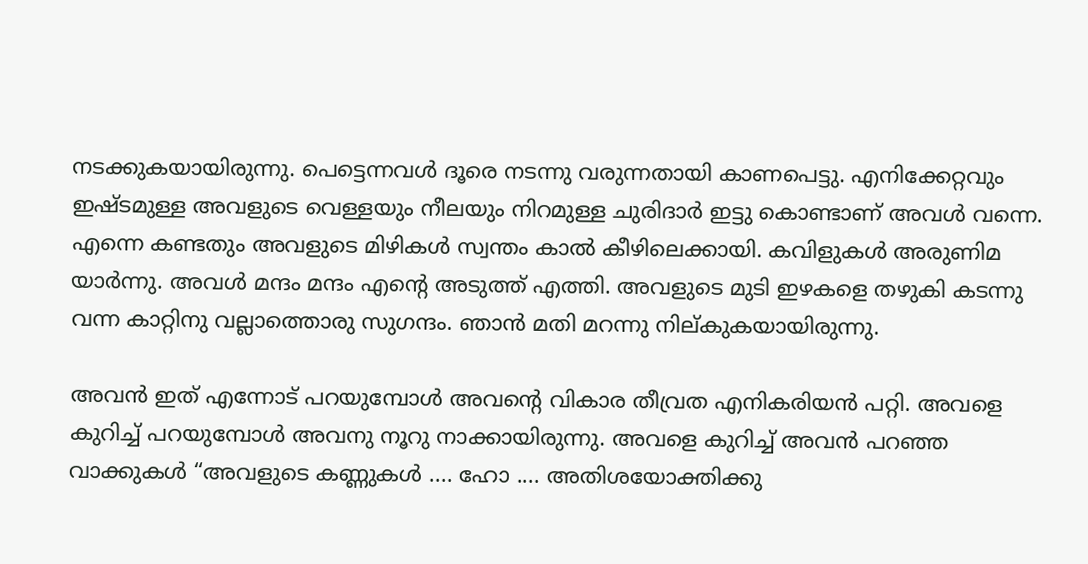നടക്കുകയായിരുന്നു. പെട്ടെന്നവള്‍ ദൂരെ നടന്നു വരുന്നതായി കാണപെട്ടു. എനിക്കേറ്റവും ഇഷ്ടമുള്ള അവളുടെ വെള്ളയും നീലയും നിറമുള്ള ചുരിദാര്‍ ഇട്ടു കൊണ്ടാണ് അവള്‍ വന്നെ. എന്നെ കണ്ടതും അവളുടെ മിഴികള്‍ സ്വന്തം കാല്‍ കീഴിലെക്കായി. കവിളുകള്‍ അരുണിമ യാര്‍ന്നു. അവള്‍ മന്ദം മന്ദം എന്റെ അടുത്ത് എത്തി. അവളുടെ മുടി ഇഴകളെ തഴുകി കടന്നു വന്ന കാറ്റിനു വല്ലാത്തൊരു സുഗന്ദം. ഞാന്‍ മതി മറന്നു നില്കുകയായിരുന്നു.

അവന്‍ ഇത് എന്നോട് പറയുമ്പോള്‍ അവന്‍റെ വികാര തീവ്രത എനികരിയന്‍ പറ്റി. അവളെ കുറിച്ച് പറയുമ്പോള്‍ അവനു നൂറു നാക്കായിരുന്നു. അവളെ കുറിച്ച് അവന്‍ പറഞ്ഞ വാക്കുകള്‍ “അവളുടെ കണ്ണുകള്‍ .... ഹോ .... അതിശയോക്തിക്കു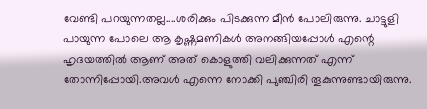വേണ്ടി പറയുന്നതല്ല....ശരിക്കും പിടക്കുന്ന മീന്‍ പോലിരുന്നു. ചാട്ടുളി പായുന്ന പോലെ ആ കൃഷ്ണമണികള്‍ അനങ്ങിയപ്പോള്‍ എന്റെ ഹൃദയത്തില്‍ ആണ് അത് കൊളുത്തി വലിക്കുന്നത് എന്ന് തോന്നിപ്പോയി.അവള്‍ എന്നെ നോക്കി പുഞ്ചിരി തൂകുന്നുണ്ടായിരുന്നു.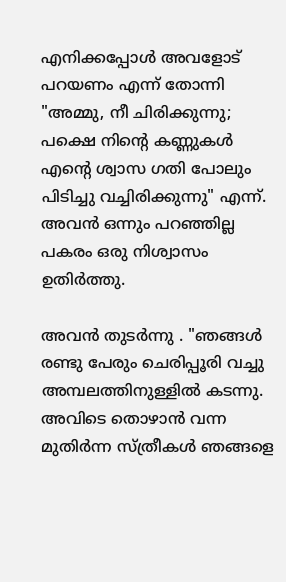എനിക്കപ്പോള്‍ അവളോട്‌ പറയണം എന്ന് തോന്നി "അമ്മു, നീ ചിരിക്കുന്നു; പക്ഷെ നിന്റെ കണ്ണുകള്‍ എന്റെ ശ്വാസ ഗതി പോലും പിടിച്ചു വച്ചിരിക്കുന്നു" എന്ന്. അവന്‍ ഒന്നും പറഞ്ഞില്ല പകരം ഒരു നിശ്വാസം ഉതിര്‍ത്തു.

അവന്‍ തുടര്‍ന്നു . "ഞങ്ങള്‍ രണ്ടു പേരും ചെരിപ്പൂരി വച്ചു അമ്പലത്തിനുള്ളില്‍ കടന്നു. അവിടെ തൊഴാന്‍ വന്ന മുതിര്‍ന്ന സ്ത്രീകള്‍ ഞങ്ങളെ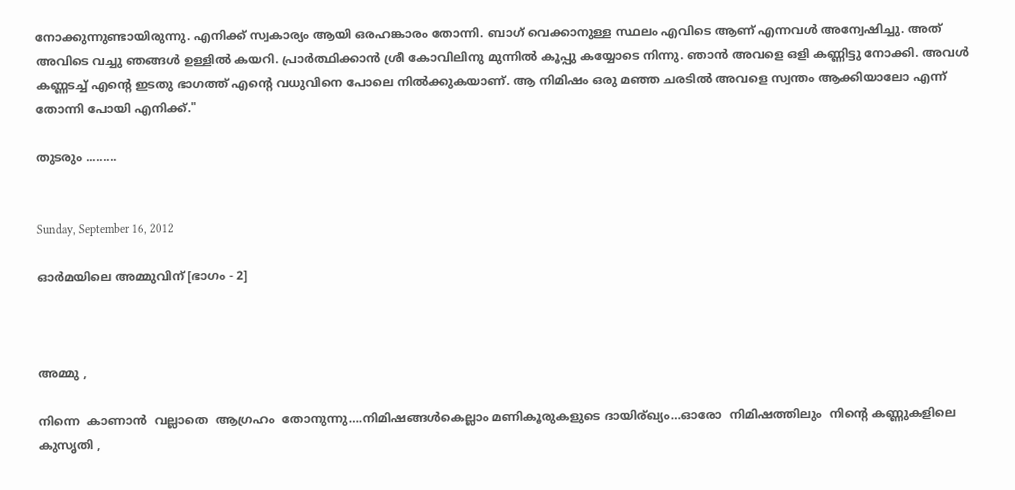നോക്കുന്നുണ്ടായിരുന്നു. എനിക്ക് സ്വകാര്യം ആയി ഒരഹങ്കാരം തോന്നി. ബാഗ്‌ വെക്കാനുള്ള സ്ഥലം എവിടെ ആണ് എന്നവള്‍ അന്വേഷിച്ചു. അത് അവിടെ വച്ചു ഞങ്ങള്‍ ഉള്ളില്‍ കയറി. പ്രാര്‍ത്ഥിക്കാന്‍ ശ്രീ കോവിലിനു മുന്നില്‍ കൂപ്പു കയ്യോടെ നിന്നു. ഞാന്‍ അവളെ ഒളി കണ്ണിട്ടു നോക്കി. അവള്‍ കണ്ണടച്ച് എന്റെ ഇടതു ഭാഗത്ത്‌ എന്റെ വധുവിനെ പോലെ നില്‍ക്കുകയാണ്. ആ നിമിഷം ഒരു മഞ്ഞ ചരടില്‍ അവളെ സ്വന്തം ആക്കിയാലോ എന്ന് തോന്നി പോയി എനിക്ക്."

തുടരും .........


Sunday, September 16, 2012

ഓര്‍മയിലെ അമ്മുവിന് [ഭാഗം - 2]



അമ്മു ,

നിന്നെ  കാണാന്‍  വല്ലാതെ  ആഗ്രഹം  തോനുന്നു….നിമിഷങ്ങള്‍കെല്ലാം മണികൂരുകളുടെ ദായിര്ഖ്യം…ഓരോ  നിമിഷത്തിലും  നിന്‍റെ കണ്ണുകളിലെ  കുസൃതി ,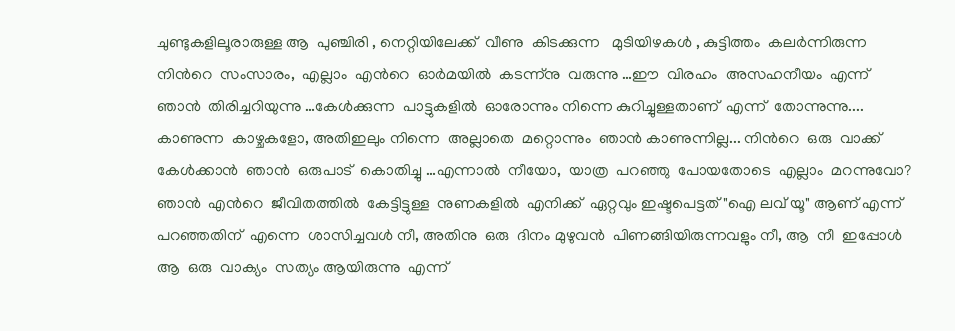ചുണ്ടുകളിലൂരാരുള്ള ആ  പുഞ്ചിരി , നെറ്റിയിലേക്ക്  വീണു  കിടക്കുന്ന   മുടിയിഴകള്‍ , കുട്ടിത്തം  കലര്‍ന്നിരുന്ന  നിന്‍റെ  സംസാരം,  എല്ലാം  എന്‍റെ  ഓര്‍മയില്‍  കടന്ന്നു  വരുന്നു …ഈ  വിരഹം  അസഹനീയം  എന്ന്  ഞാന്‍  തിരിച്ചറിയുന്നു …കേള്‍ക്കുന്ന  പാട്ടുകളില്‍  ഓരോന്നും നിന്നെ കുറിച്ചുള്ളതാണ്  എന്ന്  തോന്നുന്നു.... കാണുന്ന  കാഴ്ചകളോ, അതിഇലും നിന്നെ  അല്ലാതെ  മറ്റൊന്നും  ഞാന്‍ കാണുന്നില്ല... നിന്‍റെ  ഒരു  വാക്ക്  കേള്‍ക്കാന്‍  ഞാന്‍  ഒരുപാട്  കൊതിച്ചു …എന്നാല്‍  നീയോ,  യാത്ര  പറഞ്ഞു  പോയതോടെ  എല്ലാം  മറന്നുവോ? ഞാന്‍  എന്‍റെ  ജീവിതത്തില്‍  കേട്ടിട്ടുള്ള  നുണകളില്‍  എനിക്ക്  ഏറ്റവും ഇഷ്ടപെട്ടത് "ഐ ലവ് യൂ" ആണ് എന്ന്  പറഞ്ഞതിന്  എന്നെ  ശാസിച്ചവള്‍ നീ, അതിനു  ഒരു  ദിനം മുഴുവന്‍  പിണങ്ങിയിരുന്നവളും നീ, ആ  നീ  ഇപ്പോള്‍  ആ  ഒരു  വാക്യം  സത്യം ആയിരുന്നു  എന്ന്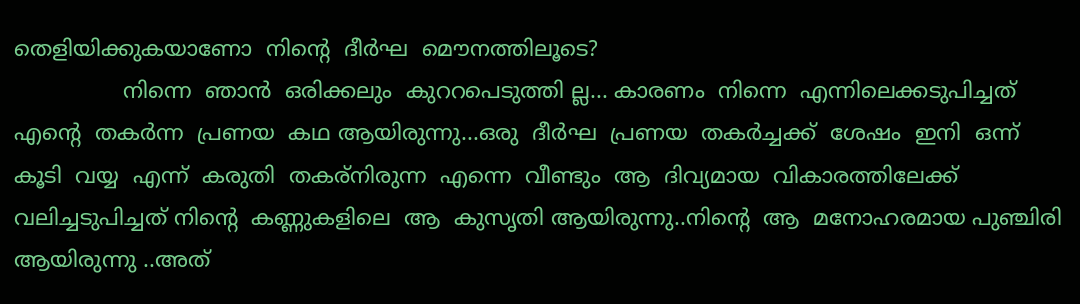തെളിയിക്കുകയാണോ  നിന്‍റെ  ദീര്‍ഘ  മൌനത്തിലൂടെ?
                നിന്നെ  ഞാന്‍  ഒരിക്കലും  കുററപെടുത്തി ല്ല... കാരണം  നിന്നെ  എന്നിലെക്കടുപിച്ചത്  എന്‍റെ  തകര്‍ന്ന  പ്രണയ  കഥ ആയിരുന്നു...ഒരു  ദീര്‍ഘ  പ്രണയ  തകര്‍ച്ചക്ക്  ശേഷം  ഇനി  ഒന്ന്  കൂടി  വയ്യ  എന്ന്  കരുതി  തകര്നിരുന്ന  എന്നെ  വീണ്ടും  ആ  ദിവ്യമായ  വികാരത്തിലേക്ക് വലിച്ചടുപിച്ചത് നിന്‍റെ  കണ്ണുകളിലെ  ആ  കുസൃതി ആയിരുന്നു..നിന്‍റെ  ആ  മനോഹരമായ പുഞ്ചിരി  ആയിരുന്നു ..അത്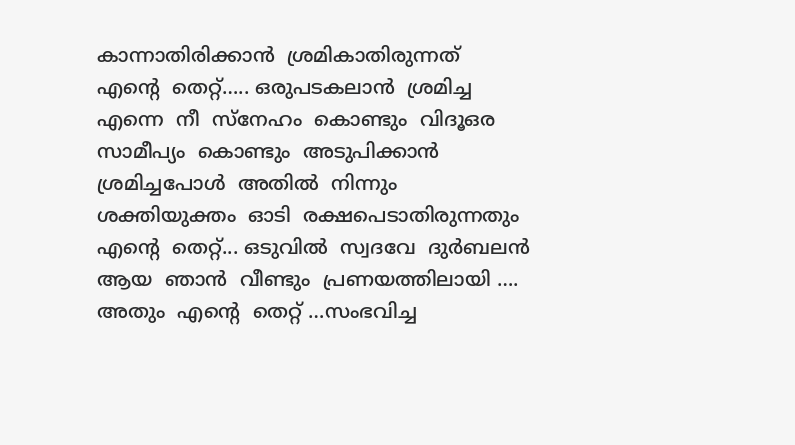കാന്നാതിരിക്കാന്‍  ശ്രമികാതിരുന്നത്  എന്‍റെ  തെറ്റ്….. ഒരുപടകലാന്‍  ശ്രമിച്ച  എന്നെ  നീ  സ്നേഹം  കൊണ്ടും  വിദൂഒര  സാമീപ്യം  കൊണ്ടും  അടുപിക്കാന്‍  ശ്രമിച്ചപോള്‍  അതില്‍  നിന്നും  ശക്തിയുക്തം  ഓടി  രക്ഷപെടാതിരുന്നതും  എന്‍റെ  തെറ്റ്... ഒടുവില്‍  സ്വദവേ  ദുര്‍ബലന്‍  ആയ  ഞാന്‍  വീണ്ടും  പ്രണയത്തിലായി …. അതും  എന്‍റെ  തെറ്റ് …സംഭവിച്ച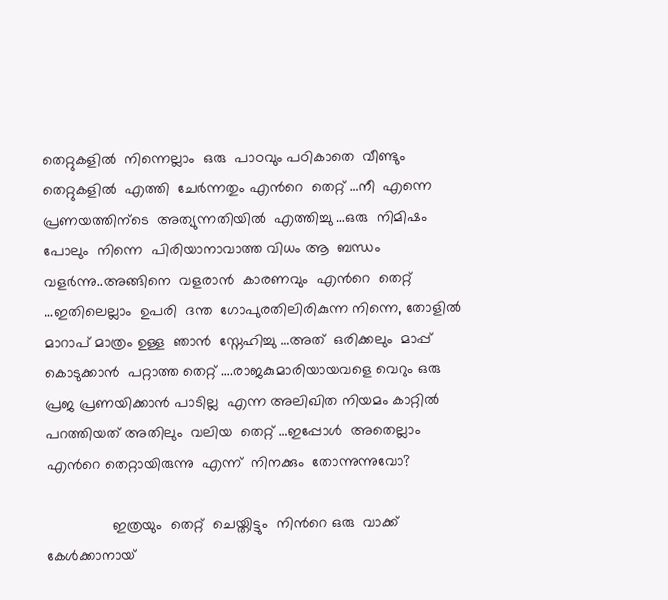തെറ്റുകളില്‍  നിന്നെല്ലാം  ഒരു  പാഠവും പഠികാതെ  വീണ്ടും  തെറ്റുകളില്‍  എത്തി  ചേര്‍ന്നതും എന്‍റെ  തെറ്റ് …നീ  എന്നെ   പ്രണയത്തിന്ടെ  അത്യുന്നതിയില്‍  എത്തിച്ചു …ഒരു  നിമിഷം  പോലും  നിന്നെ  പിരിയാനാവാത്ത വിധം ആ  ബന്ധം വളര്‍ന്നു..അങ്ങിനെ  വളരാന്‍  കാരണവും  എന്‍റെ  തെറ്റ് …ഇതിലെല്ലാം  ഉപരി  ദന്ത  ഗോപുരതിലിരികുന്ന നിന്നെ, തോളില്‍  മാറാപ് മാത്രം ഉള്ള  ഞാന്‍  സ്നേഹിച്ചു …അത്  ഒരിക്കലും  മാപ്പ്  കൊടുക്കാന്‍  പറ്റാത്ത തെറ്റ് ….രാജകുമാരിയായവളെ വെറും ഒരു പ്രജ പ്രണയിക്കാന്‍ പാടില്ല  എന്ന അലിഖിത നിയമം കാറ്റില്‍  പറത്തിയത് അതിലും  വലിയ  തെറ്റ് …ഇപ്പോള്‍  അതെല്ലാം  എന്‍റെ തെറ്റായിരുന്നു  എന്ന്  നിനക്കും  തോന്നുന്നുവോ?

                ഇത്രയും  തെറ്റ്  ചെയ്തിട്ടും  നിന്‍റെ ഒരു  വാക്ക് കേള്‍ക്കാനായ്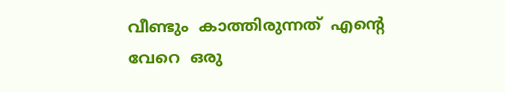വീണ്ടും  കാത്തിരുന്നത്  എന്‍റെ വേറെ  ഒരു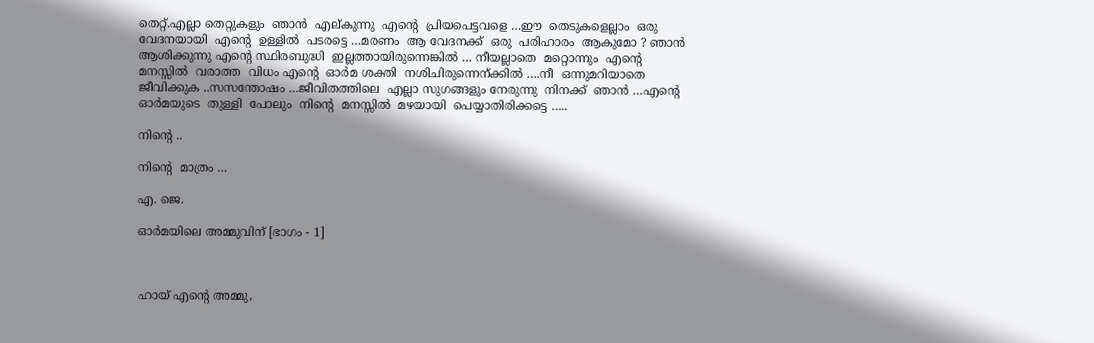തെറ്റ്.എല്ലാ തെറ്റുകളും  ഞാന്‍  എല്കുന്നു  എന്‍റെ  പ്രിയപെട്ടവളെ …ഈ  തെടുകളെല്ലാം  ഒരു  വേദനയായി  എന്‍റെ  ഉള്ളില്‍  പടരട്ടെ …മരണം  ആ വേദനക്ക്  ഒരു  പരിഹാരം  ആകുമോ ? ഞാന്‍ ആശിക്കുന്നു എന്‍റെ സ്ഥിരബുദ്ധി  ഇല്ലത്തായിരുന്നെങ്കില്‍ … നീയല്ലാതെ  മറ്റൊന്നും  എന്‍റെ  മനസ്സില്‍  വരാത്ത  വിധം എന്‍റെ  ഓര്‍മ ശക്തി  നശിചിരുന്നെന്ക്കില്‍ ….നീ  ഒന്നുമറിയാതെ   ജീവിക്കുക ..സസന്തോഷം …ജീവിതത്തിലെ  എല്ലാ സുഗങ്ങളും നേരുന്നു  നിനക്ക്  ഞാന്‍ …എന്‍റെ  ഓര്‍മയുടെ  തുള്ളി  പോലും  നിന്‍റെ  മനസ്സില്‍  മഴയായി  പെയ്യാതിരിക്കട്ടെ …..

നിന്‍റെ ..

നിന്‍റെ  മാത്രം …

എ. ജെ.

ഓര്‍മയിലെ അമ്മുവിന് [ഭാഗം - 1]



ഹായ് എന്‍റെ അമ്മു,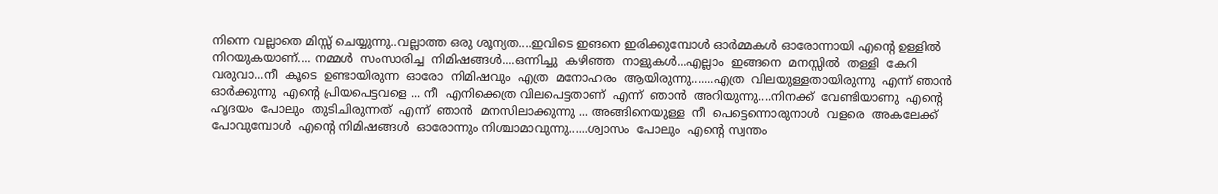നിന്നെ വല്ലാതെ മിസ്സ്‌ ചെയ്യുന്നു..വല്ലാത്ത ഒരു ശൂന്യത....ഇവിടെ ഇങനെ ഇരിക്കുമ്പോള്‍ ഓര്‍മ്മകള്‍ ഓരോന്നായി എന്‍റെ ഉള്ളില്‍ നിറയുകയാണ്.... നമ്മള്‍  സംസാരിച്ച  നിമിഷങ്ങള്‍....ഒന്നിച്ചു  കഴിഞ്ഞ  നാളുകള്‍...എല്ലാം  ഇങ്ങനെ  മനസ്സില്‍  തള്ളി  കേറി  വരുവാ...നീ  കൂടെ  ഉണ്ടായിരുന്ന  ഓരോ  നിമിഷവും  എത്ര  മനോഹരം  ആയിരുന്നു.......എത്ര  വിലയുള്ളതായിരുന്നു  എന്ന് ഞാന്‍ ഓര്‍ക്കുന്നു  എന്‍റെ പ്രിയപെട്ടവളെ ... നീ  എനിക്കെത്ര വിലപെട്ടതാണ്  എന്ന്  ഞാന്‍  അറിയുന്നു....നിനക്ക്  വേണ്ടിയാണു  എന്‍റെ ഹൃദയം  പോലും  തുടിചിരുന്നത്  എന്ന്  ഞാന്‍  മനസിലാക്കുന്നു ... അങ്ങിനെയുള്ള  നീ  പെട്ടെന്നൊരുനാള്‍  വളരെ  അകലേക്ക്‌  പോവുമ്പോള്‍  എന്‍റെ നിമിഷങ്ങള്‍  ഓരോന്നും നിശ്ചാമാവുന്നു......ശ്വാസം  പോലും  എന്‍റെ സ്വന്തം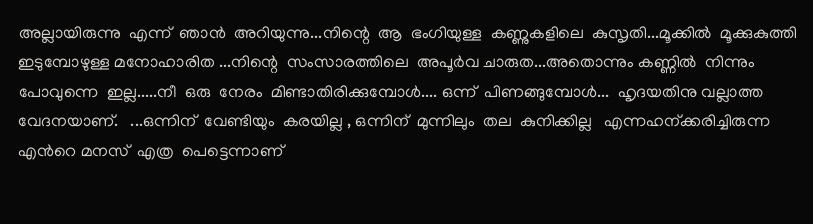അല്ലായിരുന്നു  എന്ന്  ഞാന്‍  അറിയുന്നു...നിന്റെ  ആ  ഭംഗിയുള്ള  കണ്ണുകളിലെ  കുസൃതി...മൂക്കില്‍  മൂക്കുകുത്തി  ഇടുമ്പോഴുള്ള മനോഹാരിത ...നിന്റെ  സംസാരത്തിലെ  അപൂര്‍വ ചാരുത...അതൊന്നും കണ്ണില്‍  നിന്നും  പോവുന്നെ  ഇല്ല.....നീ  ഒരു  നേരം  മിണ്ടാതിരിക്കുമ്പോള്‍.... ഒന്ന്  പിണങ്ങുമ്പോള്‍...  ഹൃദയതിനു വല്ലാത്ത  വേദനയാണ്.   ...ഒന്നിന്  വേണ്ടിയും  കരയില്ല , ഒന്നിന്  മുന്നിലും  തല  കുനിക്കില്ല   എന്നഹന്ക്കരിച്ചിരുന്ന എന്‍റെ മനസ്  എത്ര  പെട്ടെന്നാണ്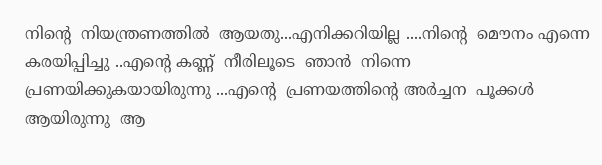നിന്റെ  നിയന്ത്രണത്തില്‍  ആയതു...എനിക്കറിയില്ല ....നിന്റെ  മൌനം എന്നെ  കരയിപ്പിച്ചു ..എന്‍റെ കണ്ണ്  നീരിലൂടെ  ഞാന്‍  നിന്നെ  പ്രണയിക്കുകയായിരുന്നു ...എന്‍റെ  പ്രണയത്തിന്‍റെ അര്‍ച്ചന  പൂക്കള്‍  ആയിരുന്നു  ആ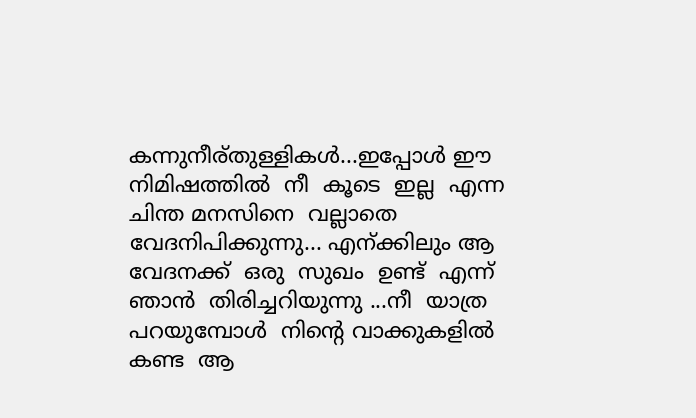കന്നുനീര്തുള്ളികള്‍...ഇപ്പോള്‍ ഈ  നിമിഷത്തില്‍  നീ  കൂടെ  ഇല്ല  എന്ന  ചിന്ത മനസിനെ  വല്ലാതെ വേദനിപിക്കുന്നു... എന്ക്കിലും ആ  വേദനക്ക്  ഒരു  സുഖം  ഉണ്ട്  എന്ന്  ഞാന്‍  തിരിച്ചറിയുന്നു ...നീ  യാത്ര  പറയുമ്പോള്‍  നിന്‍റെ വാക്കുകളില്‍  കണ്ട  ആ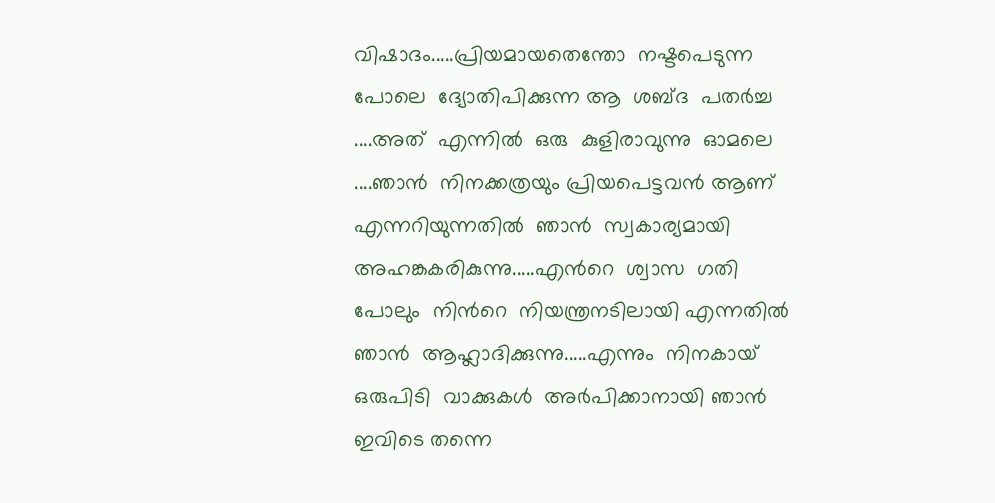വിഷാദം.....പ്രിയമായതെന്തോ  നഷ്ടപെടുന്ന  പോലെ  ദ്യോതിപിക്കുന്ന ആ  ശബ്ദ  പതര്‍ച്ച ....അത്  എന്നില്‍  ഒരു  കുളിരാവുന്നു  ഓമലെ ....ഞാന്‍  നിനക്കത്രയും പ്രിയപെട്ടവന്‍ ആണ് എന്നറിയുന്നതില്‍  ഞാന്‍  സ്വകാര്യമായി  അഹങ്കകരികുന്നു.....എന്‍റെ  ശ്വാസ  ഗതി  പോലും  നിന്‍റെ  നിയന്ത്രനടിലായി എന്നതില്‍  ഞാന്‍  ആഹ്ലാദിക്കുന്നു.....എന്നും  നിനകായ്  ഒരുപിടി  വാക്കുകള്‍  അര്‍പിക്കാനായി ഞാന്‍ ഇവിടെ തന്നെ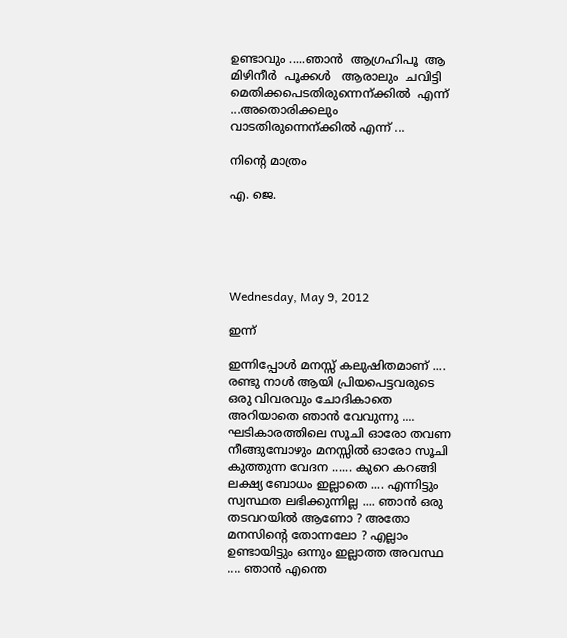ഉണ്ടാവും .....ഞാന്‍  ആഗ്രഹിപൂ  ആ  മിഴിനീര്‍  പൂക്കള്‍   ആരാലും  ചവിട്ടി  മെതിക്കപെടതിരുന്നെന്ക്കില്‍  എന്ന് ...അതൊരിക്കലും  വാടതിരുന്നെന്ക്കില്‍ എന്ന് ...

നിന്‍റെ മാത്രം

എ. ജെ.





Wednesday, May 9, 2012

ഇന്ന്

ഇന്നിപ്പോള്‍ മനസ്സ് കലുഷിതമാണ്‌ .... രണ്ടു നാള്‍ ആയി പ്രിയപെട്ടവരുടെ ഒരു വിവരവും ചോദികാതെ അറിയാതെ ഞാന്‍ വേവുന്നു .... ഘടികാരത്തിലെ സൂചി ഓരോ തവണ നീങ്ങുമ്പോഴും മനസ്സില്‍ ഓരോ സൂചി കുത്തുന്ന വേദന ...... കുറെ കറങ്ങി ലക്ഷ്യ ബോധം ഇല്ലാതെ .... എന്നിട്ടും സ്വസ്ഥത ലഭിക്കുന്നില്ല .... ഞാന്‍ ഒരു തടവറയില്‍ ആണോ ? അതോ മനസിന്റെ തോന്നലോ ? എല്ലാം ഉണ്ടായിട്ടും ഒന്നും ഇല്ലാത്ത അവസ്ഥ .... ഞാന്‍ എന്തെ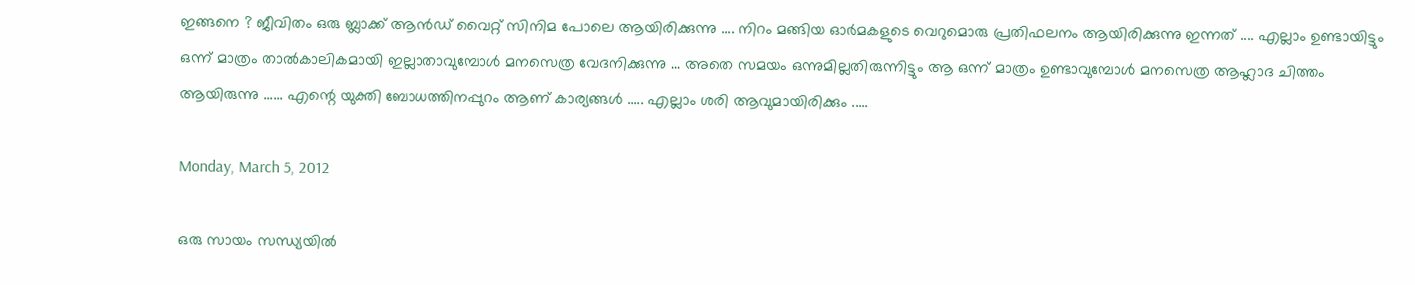ഇങ്ങനെ ? ജീവിതം ഒരു ബ്ലാക്ക്‌ ആന്‍ഡ്‌ വൈറ്റ് സിനിമ പോലെ ആയിരിക്കുന്നു .... നിറം മങ്ങിയ ഓര്‍മകളുടെ വെറുമൊരു പ്രതിഫലനം ആയിരിക്കുന്നു ഇന്നത്‌ .... എല്ലാം ഉണ്ടായിട്ടും ഒന്ന് മാത്രം താല്‍കാലികമായി ഇല്ലാതാവുമ്പോള്‍ മനസെത്ര വേദനിക്കുന്നു ... അതെ സമയം ഒന്നുമില്ലതിരുന്നിട്ടും ആ ഒന്ന് മാത്രം ഉണ്ടാവുമ്പോള്‍ മനസെത്ര ആഹ്ലാദ ചിത്തം ആയിരുന്നു ...... എന്റെ യുക്തി ബോധത്തിനപ്പുറം ആണ് കാര്യങ്ങള്‍ ..... എല്ലാം ശരി ആവുമായിരിക്കും .....

Monday, March 5, 2012

ഒരു സായം സന്ധ്യയില്‍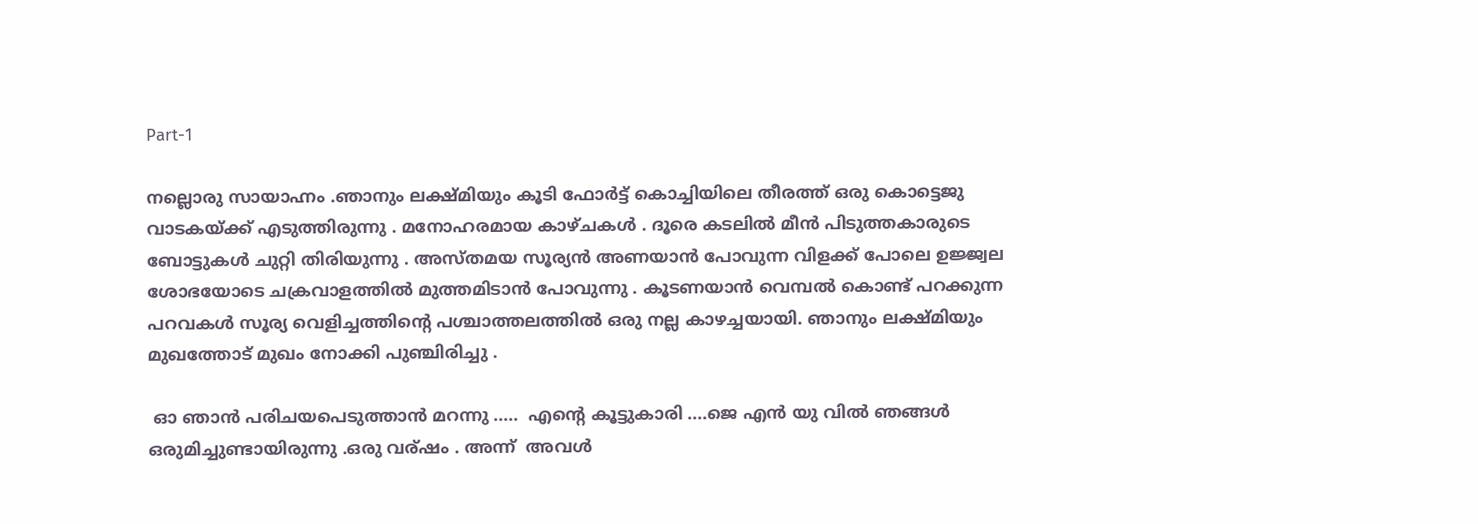Part-1

നല്ലൊരു സായാഹ്നം .ഞാനും ലക്ഷ്മിയും കൂടി ഫോര്‍ട്ട്‌ കൊച്ചിയിലെ തീരത്ത് ഒരു കൊട്ടെജു വാടകയ്ക്ക് എടുത്തിരുന്നു . മനോഹരമായ കാഴ്ചകള്‍ . ദൂരെ കടലില്‍ മീന്‍ പിടുത്തകാരുടെ ബോട്ടുകള്‍ ചുറ്റി തിരിയുന്നു . അസ്തമയ സൂര്യന്‍ അണയാന്‍ പോവുന്ന വിളക്ക് പോലെ ഉജ്ജ്വല ശോഭയോടെ ചക്രവാളത്തില്‍ മുത്തമിടാന്‍ പോവുന്നു . കൂടണയാന്‍ വെമ്പല്‍ കൊണ്ട് പറക്കുന്ന പറവകള്‍ സൂര്യ വെളിച്ചത്തിന്റെ പശ്ചാത്തലത്തില്‍ ഒരു നല്ല കാഴച്ചയായി. ഞാനും ലക്ഷ്മിയും മുഖത്തോട് മുഖം നോക്കി പുഞ്ചിരിച്ചു .

 ഓ ഞാന്‍ പരിചയപെടുത്താന്‍ മറന്നു .....  എന്റെ കൂട്ടുകാരി ....ജെ എന്‍ യു വില്‍ ഞങ്ങള്‍ ഒരുമിച്ചുണ്ടായിരുന്നു .ഒരു വര്ഷം . അന്ന്  അവള്‍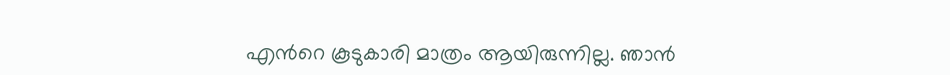എന്‍റെ കൂടുകാരി മാത്രം ആയിരുന്നില്ല. ഞാന്‍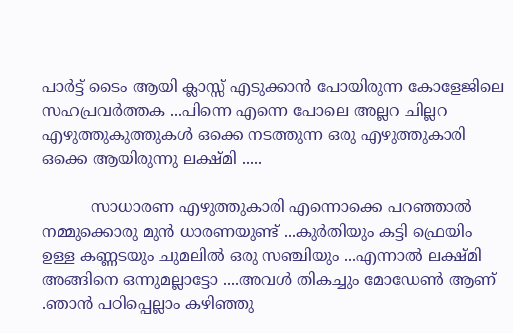പാര്‍ട്ട്‌ ടൈം ആയി ക്ലാസ്സ്‌ എടുക്കാന്‍ പോയിരുന്ന കോളേജിലെ സഹപ്രവര്‍ത്തക ...പിന്നെ എന്നെ പോലെ അല്ലറ ചില്ലറ എഴുത്തുകുത്തുകള്‍ ഒക്കെ നടത്തുന്ന ഒരു എഴുത്തുകാരി ഒക്കെ ആയിരുന്നു ലക്ഷ്മി .....

          സാധാരണ എഴുത്തുകാരി എന്നൊക്കെ പറഞ്ഞാല്‍ നമ്മുക്കൊരു മുന്‍ ധാരണയുണ്ട് ...കുര്‍തിയും കട്ടി ഫ്രെയിം ഉള്ള കണ്ണടയും ചുമലില്‍ ഒരു സഞ്ചിയും ...എന്നാല്‍ ലക്ഷ്മി അങ്ങിനെ ഒന്നുമല്ലാട്ടോ ....അവള്‍ തികച്ചും മോഡേണ്‍ ആണ് .ഞാന്‍ പഠിപ്പെല്ലാം കഴിഞ്ഞു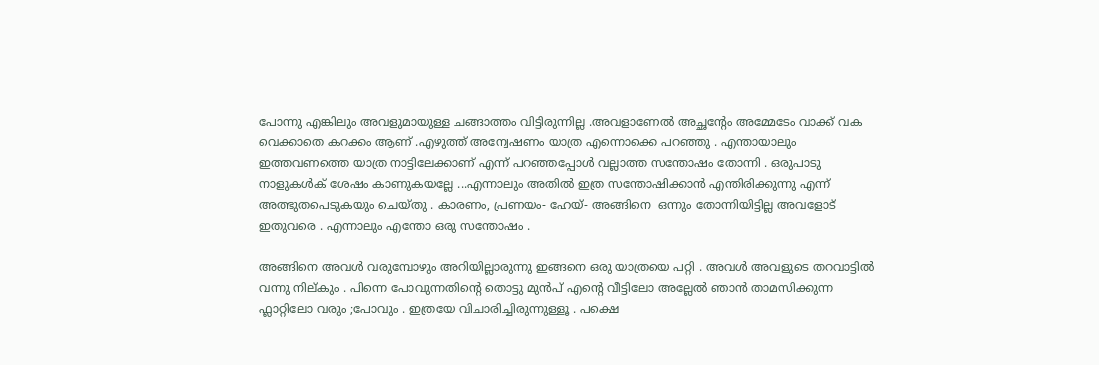പോന്നു എങ്കിലും അവളുമായുള്ള ചങ്ങാത്തം വിട്ടിരുന്നില്ല .അവളാണേല്‍ അച്ഛന്റേം അമ്മേടേം വാക്ക് വക വെക്കാതെ കറക്കം ആണ് .എഴുത്ത് അന്വേഷണം യാത്ര എന്നൊക്കെ പറഞ്ഞു . എന്തായാലും ഇത്തവണത്തെ യാത്ര നാട്ടിലേക്കാണ്‌ എന്ന് പറഞ്ഞപ്പോള്‍ വല്ലാത്ത സന്തോഷം തോന്നി . ഒരുപാടു നാളുകള്‍ക് ശേഷം കാണുകയല്ലേ ...എന്നാലും അതില്‍ ഇത്ര സന്തോഷിക്കാന്‍ എന്തിരിക്കുന്നു എന്ന് അത്ഭുതപെടുകയും ചെയ്തു . കാരണം, പ്രണയം- ഹേയ്- അങ്ങിനെ  ഒന്നും തോന്നിയിട്ടില്ല അവളോട്‌ ഇതുവരെ . എന്നാലും എന്തോ ഒരു സന്തോഷം .

അങ്ങിനെ അവള്‍ വരുമ്പോഴും അറിയില്ലാരുന്നു ഇങ്ങനെ ഒരു യാത്രയെ പറ്റി . അവള്‍ അവളുടെ തറവാട്ടില്‍ വന്നു നില്കും . പിന്നെ പോവുന്നതിന്റെ തൊട്ടു മുന്‍പ് എന്‍റെ വീട്ടിലോ അല്ലേല്‍ ഞാന്‍ താമസിക്കുന്ന ഫ്ലാറ്റിലോ വരും ;പോവും . ഇത്രയേ വിചാരിച്ചിരുന്നുള്ളൂ . പക്ഷെ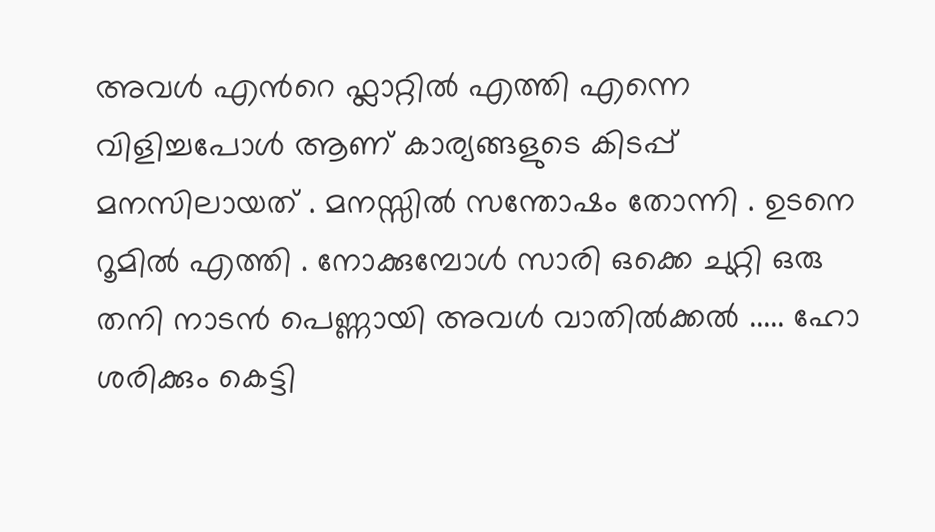അവള്‍ എന്‍റെ ഫ്ലാറ്റില്‍ എത്തി എന്നെ വിളിച്ചപോള്‍ ആണ് കാര്യങ്ങളുടെ കിടപ്പ് മനസിലായത് . മനസ്സില്‍ സന്തോഷം തോന്നി . ഉടനെ റൂമില്‍ എത്തി . നോക്കുമ്പോള്‍ സാരി ഒക്കെ ചുറ്റി ഒരു തനി നാടന്‍ പെണ്ണായി അവള്‍ വാതില്‍ക്കല്‍ ..... ഹോ ശരിക്കും കെട്ടി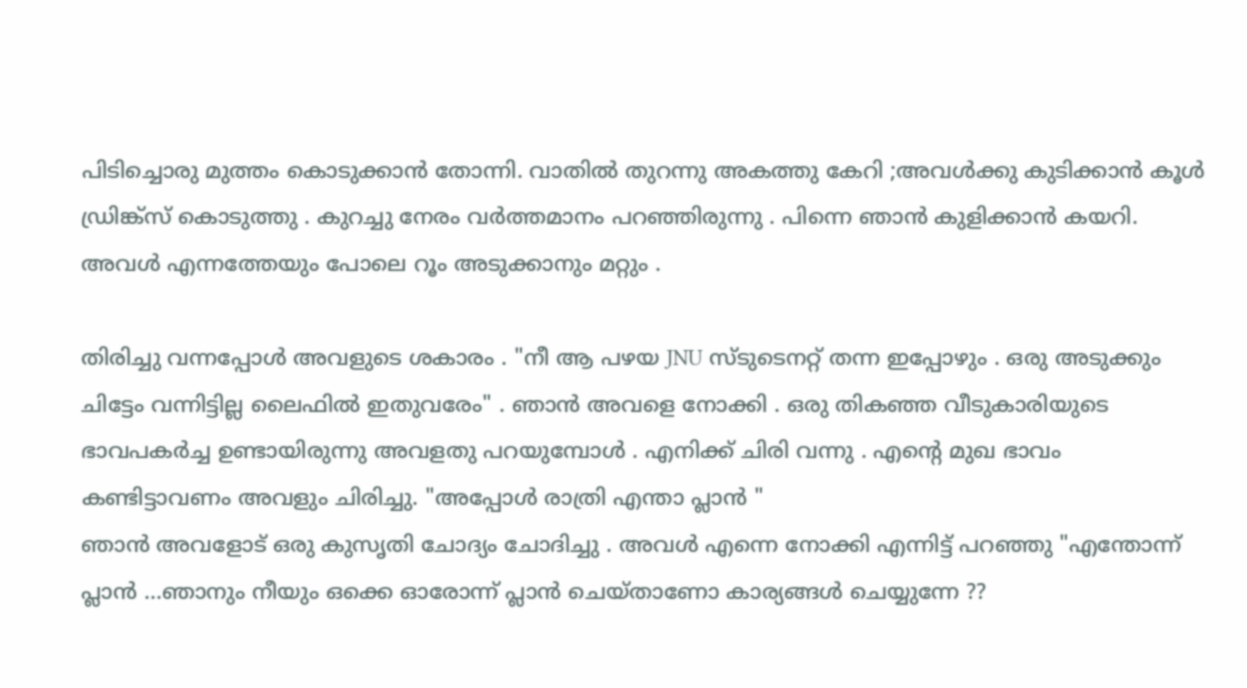പിടിച്ചൊരു മുത്തം കൊടുക്കാന്‍ തോന്നി. വാതില്‍ തുറന്നു അകത്തു കേറി ;അവള്‍ക്കു കുടിക്കാന്‍ കൂള്‍ ഡ്രിങ്ക്സ് കൊടുത്തു . കുറച്ചു നേരം വര്‍ത്തമാനം പറഞ്ഞിരുന്നു . പിന്നെ ഞാന്‍ കുളിക്കാന്‍ കയറി. അവള്‍ എന്നത്തേയും പോലെ റൂം അടുക്കാനും മറ്റും .

തിരിച്ചു വന്നപ്പോള്‍ അവളുടെ ശകാരം . "നീ ആ പഴയ JNU സ്ടുടെനറ്റ്‌ തന്ന ഇപ്പോഴും . ഒരു അടുക്കും ചിട്ടേം വന്നിട്ടില്ല ലൈഫില്‍ ഇതുവരേം" . ഞാന്‍ അവളെ നോക്കി . ഒരു തികഞ്ഞ വീടുകാരിയുടെ ഭാവപകര്‍ച്ച ഉണ്ടായിരുന്നു അവളതു പറയുമ്പോള്‍ . എനിക്ക് ചിരി വന്നു . എന്‍റെ മുഖ ഭാവം കണ്ടിട്ടാവണം അവളും ചിരിച്ചു. "അപ്പോള്‍ രാത്രി എന്താ പ്ലാന്‍ "
ഞാന്‍ അവളോട്‌ ഒരു കുസൃതി ചോദ്യം ചോദിച്ചു . അവള്‍ എന്നെ നോക്കി എന്നിട്ട് പറഞ്ഞു "എന്തോന്ന് പ്ലാന്‍ ...ഞാനും നീയും ഒക്കെ ഓരോന്ന് പ്ലാന്‍ ചെയ്താണോ കാര്യങ്ങള്‍ ചെയ്യുന്നേ ??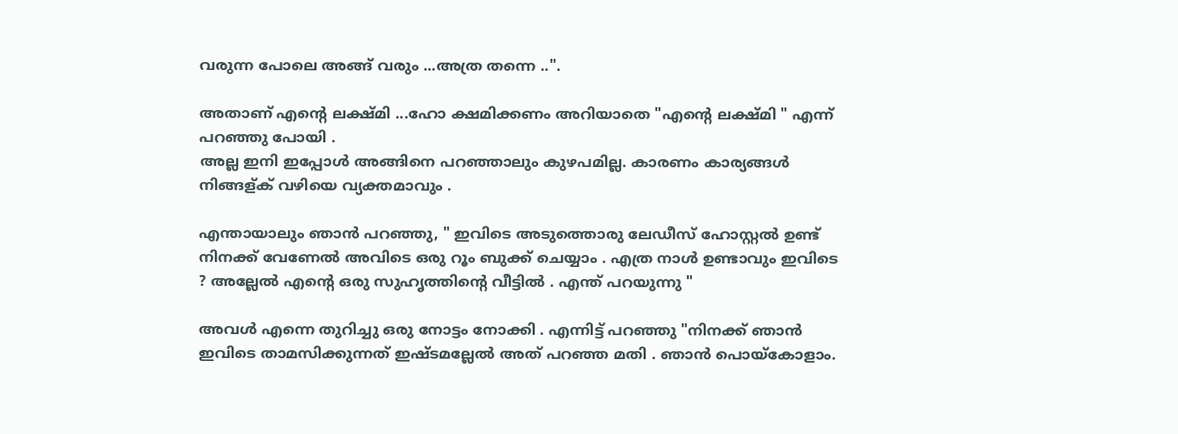വരുന്ന പോലെ അങ്ങ് വരും ...അത്ര തന്നെ ..".

അതാണ് എന്‍റെ ലക്ഷ്മി ...ഹോ ക്ഷമിക്കണം അറിയാതെ "എന്‍റെ ലക്ഷ്മി " എന്ന് പറഞ്ഞു പോയി .
അല്ല ഇനി ഇപ്പോള്‍ അങ്ങിനെ പറഞ്ഞാലും കുഴപമില്ല. കാരണം കാര്യങ്ങള്‍ നിങ്ങള്ക് വഴിയെ വ്യക്തമാവും .

എന്തായാലും ഞാന്‍ പറഞ്ഞു, " ഇവിടെ അടുത്തൊരു ലേഡീസ് ഹോസ്റ്റല്‍ ഉണ്ട് നിനക്ക് വേണേല്‍ അവിടെ ഒരു റൂം ബുക്ക്‌ ചെയ്യാം . എത്ര നാള്‍ ഉണ്ടാവും ഇവിടെ ? അല്ലേല്‍ എന്‍റെ ഒരു സുഹൃത്തിന്റെ വീട്ടില്‍ . എന്ത് പറയുന്നു "

അവള്‍ എന്നെ തുറിച്ചു ഒരു നോട്ടം നോക്കി . എന്നിട്ട് പറഞ്ഞു "നിനക്ക് ഞാന്‍ ഇവിടെ താമസിക്കുന്നത് ഇഷ്ടമല്ലേല്‍ അത് പറഞ്ഞ മതി . ഞാന്‍ പൊയ്കോളാം.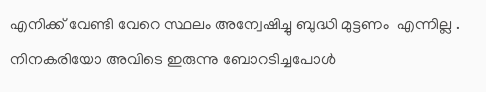എനിക്ക് വേണ്ടി വേറെ സ്ഥലം അന്വേഷിച്ചു ബുദ്ധി മുട്ടണം  എന്നില്ല . നിനകരിയോ അവിടെ ഇരുന്നു ബോറടിച്ചപോള്‍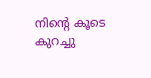നിന്റെ കൂടെ കുറച്ചു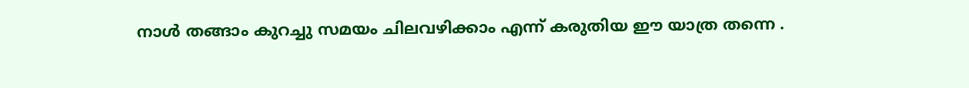നാള്‍ തങ്ങാം കുറച്ചു സമയം ചിലവഴിക്കാം എന്ന് കരുതിയ ഈ യാത്ര തന്നെ .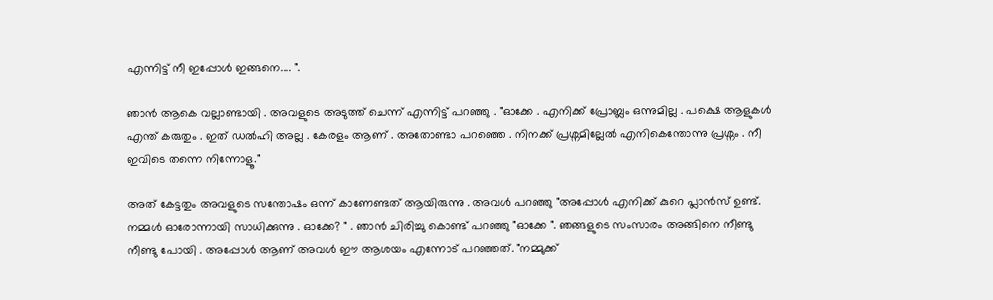എന്നിട്ട് നീ ഇപ്പോള്‍ ഇങ്ങനെ.... ".

ഞാന്‍ ആകെ വല്ലാണ്ടായി . അവളുടെ അടുത്ത് ചെന്ന് എന്നിട്ട് പറഞ്ഞു . "ഓക്കേ . എനിക്ക് പ്രോബ്ലം ഒന്നുമില്ല . പക്ഷെ ആളുകള്‍ എന്ത് കരുതും . ഇത് ഡല്‍ഹി അല്ല . കേരളം ആണ് . അതോണ്ടാ പറഞ്ഞെ . നിനക്ക് പ്രശ്നമില്ലേല്‍ എനികെന്തോന്നു പ്രശ്നം . നീ ഇവിടെ തന്നെ നിന്നോളൂ."

അത് കേട്ടതും അവളുടെ സന്തോഷം ഒന്ന് കാണേണ്ടത് ആയിരുന്നു . അവള്‍ പറഞ്ഞു "അപ്പോള്‍ എനിക്ക് കുറെ പ്ലാന്‍സ് ഉണ്ട്. നമ്മള്‍ ഓരോന്നായി സാധിക്കുന്നു . ഓക്കേ? " . ഞാന്‍ ചിരിച്ചു കൊണ്ട് പറഞ്ഞു "ഓക്കേ ". ഞങ്ങളുടെ സംസാരം അങ്ങിനെ നീണ്ടു നീണ്ടു പോയി . അപ്പോള്‍ ആണ് അവള്‍ ഈ ആശയം എന്നോട് പറഞ്ഞത്. "നമ്മുക്ക്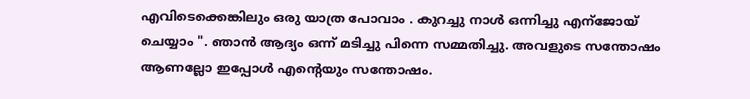എവിടെക്കെങ്കിലും ഒരു യാത്ര പോവാം . കുറച്ചു നാള്‍ ഒന്നിച്ചു എന്ജോയ്‌ ചെയ്യാം ". ഞാന്‍ ആദ്യം ഒന്ന് മടിച്ചു പിന്നെ സമ്മതിച്ചു. അവളുടെ സന്തോഷം ആണല്ലോ ഇപ്പോള്‍ എന്റെയും സന്തോഷം.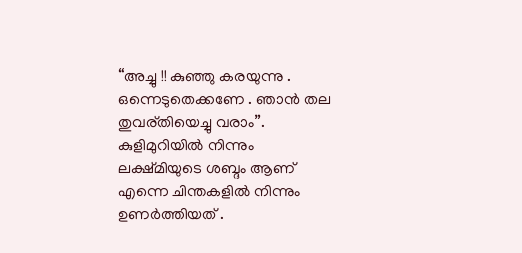“അച്ചു !! കുഞ്ഞു കരയുന്നു . ഒന്നെടുതെക്കണേ . ഞാന്‍ തല തുവര്തിയെച്ചു വരാം”. കുളിമുറിയില്‍ നിന്നും ലക്ഷ്മിയുടെ ശബ്ദം ആണ് എന്നെ ചിന്തകളില്‍ നിന്നും ഉണര്‍ത്തിയത് .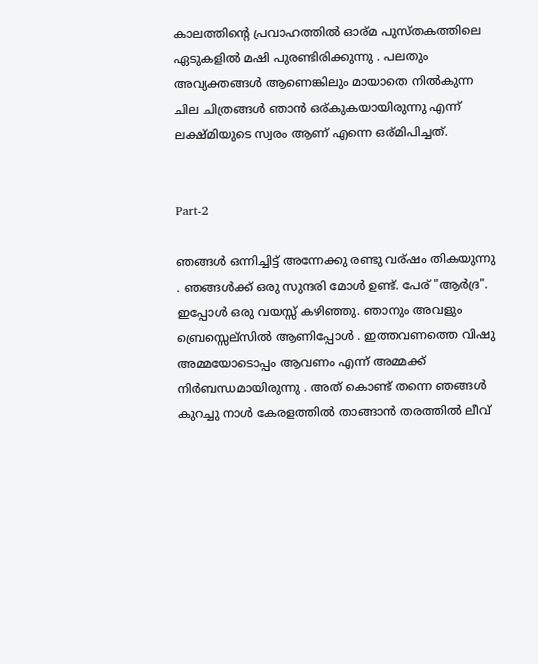കാലത്തിന്റെ പ്രവാഹത്തില്‍ ഓര്മ പുസ്തകത്തിലെ ഏടുകളില്‍ മഷി പുരണ്ടിരിക്കുന്നു . പലതും അവ്യക്തങ്ങള്‍ ആണെങ്കിലും മായാതെ നില്‍കുന്ന ചില ചിത്രങ്ങള്‍ ഞാന്‍ ഒര്കുകയായിരുന്നു എന്ന് ലക്ഷ്മിയുടെ സ്വരം ആണ് എന്നെ ഒര്മിപിച്ചത്.


Part-2

ഞങ്ങള്‍ ഒന്നിച്ചിട്ട് അന്നേക്കു രണ്ടു വര്ഷം തികയുന്നു . ഞങ്ങള്‍ക്ക് ഒരു സുന്ദരി മോള്‍ ഉണ്ട്. പേര് "ആര്‍ദ്ര". ഇപ്പോള്‍ ഒരു വയസ്സ് കഴിഞ്ഞു. ഞാനും അവളും ബ്രെസ്സെല്സില്‍ ആണിപ്പോള്‍ . ഇത്തവണത്തെ വിഷു അമ്മയോടൊപ്പം ആവണം എന്ന് അമ്മക്ക് നിര്‍ബന്ധമായിരുന്നു . അത് കൊണ്ട് തന്നെ ഞങ്ങള്‍ കുറച്ചു നാള്‍ കേരളത്തില്‍ താങ്ങാന്‍ തരത്തില്‍ ലീവ്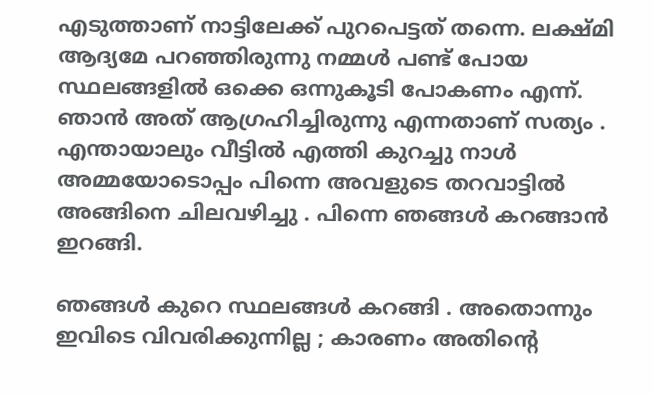എടുത്താണ് നാട്ടിലേക്ക് പുറപെട്ടത്‌ തന്നെ. ലക്ഷ്മി ആദ്യമേ പറഞ്ഞിരുന്നു നമ്മള്‍ പണ്ട് പോയ സ്ഥലങ്ങളില്‍ ഒക്കെ ഒന്നുകൂടി പോകണം എന്ന്. ഞാന്‍ അത് ആഗ്രഹിച്ചിരുന്നു എന്നതാണ് സത്യം . എന്തായാലും വീട്ടില്‍ എത്തി കുറച്ചു നാള്‍ അമ്മയോടൊപ്പം പിന്നെ അവളുടെ തറവാട്ടില്‍ അങ്ങിനെ ചിലവഴിച്ചു . പിന്നെ ഞങ്ങള്‍ കറങ്ങാന്‍ ഇറങ്ങി.

ഞങ്ങള്‍ കുറെ സ്ഥലങ്ങള്‍ കറങ്ങി . അതൊന്നും ഇവിടെ വിവരിക്കുന്നില്ല ; കാരണം അതിന്റെ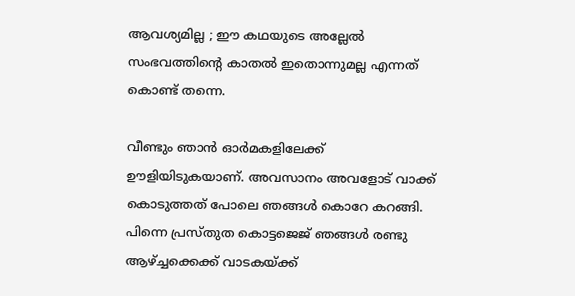ആവശ്യമില്ല ; ഈ കഥയുടെ അല്ലേല്‍ സംഭവത്തിന്റെ കാതല്‍ ഇതൊന്നുമല്ല എന്നത് കൊണ്ട് തന്നെ.

വീണ്ടും ഞാന്‍ ഓര്‍മകളിലേക്ക് ഊളിയിടുകയാണ്. അവസാനം അവളോട്‌ വാക്ക് കൊടുത്തത് പോലെ ഞങ്ങള്‍ കൊറേ കറങ്ങി. പിന്നെ പ്രസ്തുത കൊട്ടജെജ് ഞങ്ങള്‍ രണ്ടു ആഴ്ച്ചക്കെക്ക് വാടകയ്ക്ക്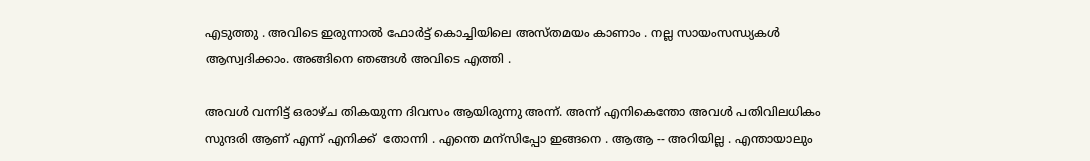എടുത്തു . അവിടെ ഇരുന്നാല്‍ ഫോര്‍ട്ട്‌ കൊച്ചിയിലെ അസ്തമയം കാണാം . നല്ല സായംസന്ധ്യകള്‍ ആസ്വദിക്കാം. അങ്ങിനെ ഞങ്ങള്‍ അവിടെ എത്തി .

അവള്‍ വന്നിട്ട് ഒരാഴ്ച തികയുന്ന ദിവസം ആയിരുന്നു അന്ന്. അന്ന് എനികെന്തോ അവള്‍ പതിവിലധികം സുന്ദരി ആണ് എന്ന് എനിക്ക്  തോന്നി . എന്തെ മന്സിപ്പോ ഇങ്ങനെ . ആആ -- അറിയില്ല . എന്തായാലും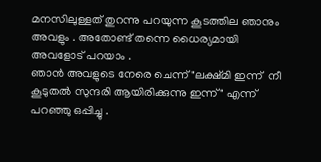മനസിലുള്ളത് തുറന്നു പറയുന്ന കൂടത്തില ഞാനും അവളും . അതോണ്ട് തന്നെ ധൈര്യമായി അവളോട്‌ പറയാം .
ഞാന്‍ അവളുടെ നേരെ ചെന്ന് "ലക്ഷ്മി ഇന്ന്  നീ കൂടുതല്‍ സുന്ദരി ആയിരിക്കുന്നു ഇന്ന് " എന്ന് പറഞ്ഞു ഒപ്പിച്ചു .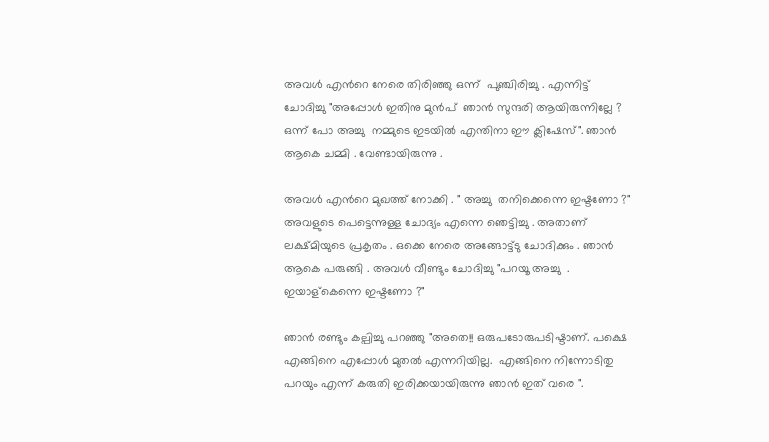അവള്‍ എന്‍റെ നേരെ തിരിഞ്ഞു ഒന്ന്  പുഞ്ചിരിച്ചു . എന്നിട്ട് ചോദിച്ചു "അപ്പോള്‍ ഇതിനു മുന്‍പ്  ഞാന്‍ സുന്ദരി ആയിരുന്നില്ലേ ? ഒന്ന് പോ അച്ചു  നമ്മുടെ ഇടയില്‍ എന്തിനാ ഈ ക്ലിഷേസ്". ഞാന്‍ ആകെ ചമ്മി . വേണ്ടായിരുന്നു .

അവള്‍ എന്‍റെ മുഖത്ത് നോക്കി . " അച്ചു  തനിക്കെന്നെ ഇഷ്ടണോ ?" അവളുടെ പെട്ടെന്നുള്ള ചോദ്യം എന്നെ ഞെട്ടിച്ചു . അതാണ് ലക്ഷ്മിയുടെ പ്രകൃതം . ഒക്കെ നേരെ അങ്ങോട്ട്ടു ചോദിക്കും . ഞാന്‍ ആകെ പരുങ്ങി . അവള്‍ വീണ്ടും ചോദിച്ചു "പറയൂ അച്ചു  . ഇയാള്കെന്നെ ഇഷ്ടണോ ?"

ഞാന്‍ രണ്ടും കല്പിച്ചു പറഞ്ഞു "അതെ!! ഒരുപടോരുപടിഷ്ടാണ്. പക്ഷെ എങ്ങിനെ എപ്പോള്‍ മുതല്‍ എന്നറിയില്ല.  എങ്ങിനെ നിന്നോടിതു പറയും എന്ന് കരുതി ഇരിക്കയായിരുന്നു ഞാന്‍ ഇത് വരെ ".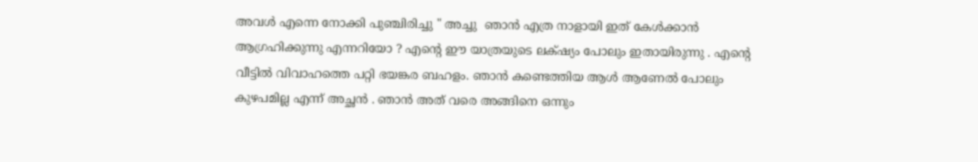അവള്‍ എന്നെ നോക്കി പുഞ്ചിരിച്ചു " അച്ചു  ഞാന്‍ എത്ര നാളായി ഇത് കേള്‍ക്കാന്‍ ആഗ്രഹിക്കുന്നു എന്നറിയോ ? എന്‍റെ ഈ യാത്രയുടെ ലക്‌ഷ്യം പോലും ഇതായിരുന്നു . എന്‍റെ വീട്ടില്‍ വിവാഹത്തെ പറ്റി ഭയങ്കര ബഹളം. ഞാന്‍ കണ്ടെത്തിയ ആള്‍ ആണേല്‍ പോലും കുഴപമില്ല എന്ന് അച്ഛന്‍ . ഞാന്‍ അത് വരെ അങ്ങിനെ ഒന്നും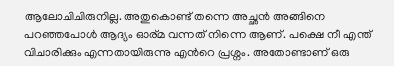ആലോചിചിരുനില്ല. അതുകൊണ്ട് തന്നെ അച്ഛന്‍ അങ്ങിനെ പറഞ്ഞപോള്‍ ആദ്യം ഓര്മ വന്നത് നിന്നെ ആണ്. പക്ഷെ നീ എന്ത് വിചാരിക്കും എന്നതായിരുന്നു എന്‍റെ പ്രശ്നം. അതോണ്ടാണ് ഒരു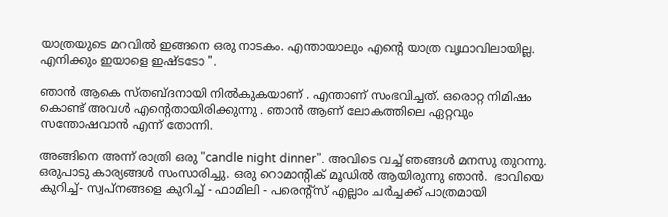യാത്രയുടെ മറവില്‍ ഇങ്ങനെ ഒരു നാടകം. എന്തായാലും എന്‍റെ യാത്ര വൃഥാവിലായില്ല. എനിക്കും ഇയാളെ ഇഷ്ടടോ ".

ഞാന്‍ ആകെ സ്തബ്ദനായി നില്‍കുകയാണ്‌ . എന്താണ് സംഭവിച്ചത്. ഒരൊറ്റ നിമിഷം കൊണ്ട് അവള്‍ എന്റെതായിരിക്കുന്നു . ഞാന്‍ ആണ് ലോകത്തിലെ ഏറ്റവും സന്തോഷവാന്‍ എന്ന് തോന്നി.

അങ്ങിനെ അന്ന് രാത്രി ഒരു "candle night dinner". അവിടെ വച്ച് ഞങ്ങള്‍ മനസു തുറന്നു. ഒരുപാടു കാര്യങ്ങള്‍ സംസാരിച്ചു. ഒരു റൊമാന്റിക്‌ മൂഡില്‍ ആയിരുന്നു ഞാന്‍.  ഭാവിയെ കുറിച്ച്- സ്വപ്നങ്ങളെ കുറിച്ച് - ഫാമിലി - പരെന്റ്സ്‌ എല്ലാം ചര്‍ച്ചക്ക് പാത്രമായി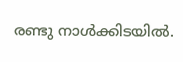രണ്ടു നാള്‍ക്കിടയില്‍.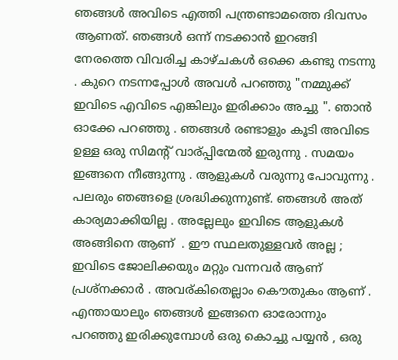ഞങ്ങള്‍ അവിടെ എത്തി പന്ത്രണ്ടാമത്തെ ദിവസം ആണത്. ഞങ്ങള്‍ ഒന്ന് നടക്കാന്‍ ഇറങ്ങി നേരത്തെ വിവരിച്ച കാഴ്ചകള്‍ ഒക്കെ കണ്ടു നടന്നു . കുറെ നടന്നപ്പോള്‍ അവള്‍ പറഞ്ഞു "നമ്മുക്ക് ഇവിടെ എവിടെ എങ്കിലും ഇരിക്കാം അച്ചു ". ഞാന്‍ ഓക്കേ പറഞ്ഞു . ഞങ്ങള്‍ രണ്ടാളും കൂടി അവിടെ ഉള്ള ഒരു സിമന്റ്‌ വാര്പ്പിന്മേല്‍ ഇരുന്നു . സമയം ഇങ്ങനെ നീങ്ങുന്നു . ആളുകള്‍ വരുന്നു പോവുന്നു . പലരും ഞങ്ങളെ ശ്രദ്ധിക്കുന്നുണ്ട്. ഞങ്ങള്‍ അത് കാര്യമാക്കിയില്ല . അല്ലേലും ഇവിടെ ആളുകള്‍ അങ്ങിനെ ആണ്  . ഈ സ്ഥലതുള്ളവര്‍ അല്ല ; ഇവിടെ ജോലിക്കയും മറ്റും വന്നവര്‍ ആണ് പ്രശ്നക്കാര്‍ . അവര്കിതെല്ലാം കൌതുകം ആണ് .
എന്തായാലും ഞങ്ങള്‍ ഇങ്ങനെ ഓരോന്നും പറഞ്ഞു ഇരിക്കുമ്പോള്‍ ഒരു കൊച്ചു പയ്യന്‍ , ഒരു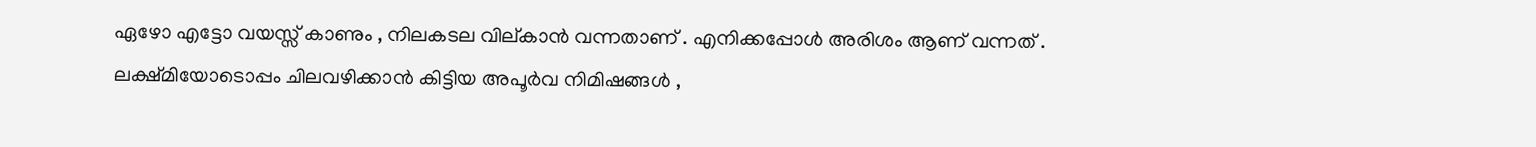ഏഴോ എട്ടോ വയസ്സ് കാണും , നിലകടല വില്കാന്‍ വന്നതാണ്‌ . എനിക്കപ്പോള്‍ അരിശം ആണ് വന്നത് . ലക്ഷ്മിയോടൊപ്പം ചിലവഴിക്കാന്‍ കിട്ടിയ അപൂര്‍വ നിമിഷങ്ങള്‍ ,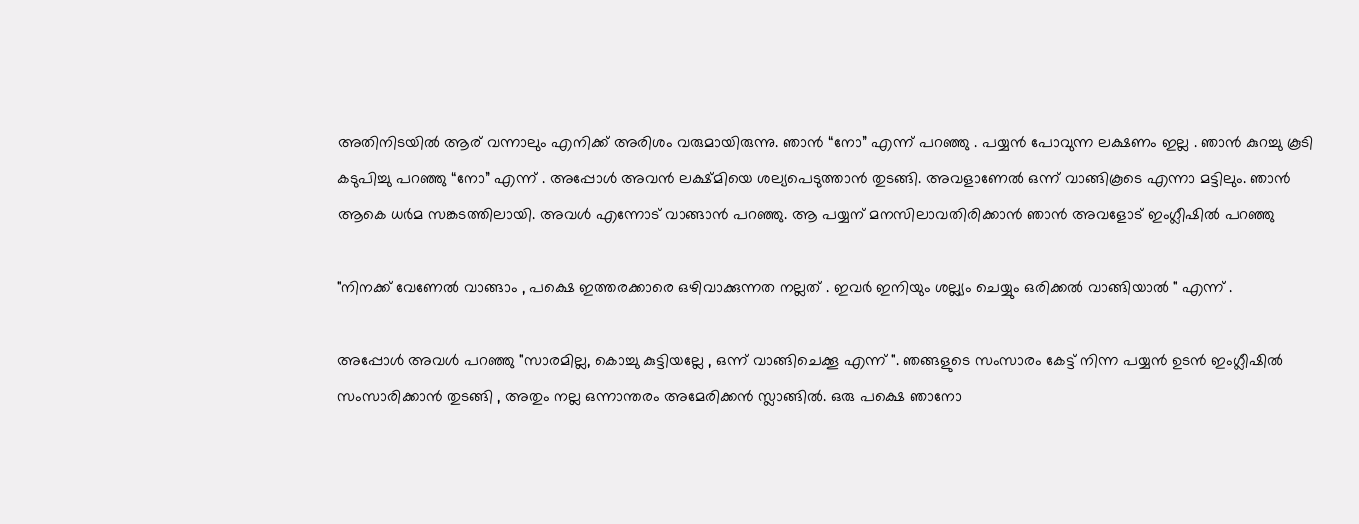അതിനിടയില്‍ ആര് വന്നാലും എനിക്ക് അരിശം വരുമായിരുന്നു. ഞാന്‍ “നോ” എന്ന് പറഞ്ഞു . പയ്യന്‍ പോവുന്ന ലക്ഷണം ഇല്ല . ഞാന്‍ കുറച്ചു കൂടി കടുപിച്ചു പറഞ്ഞു “നോ” എന്ന് . അപ്പോള്‍ അവന്‍ ലക്ഷ്മിയെ ശല്യപെടുത്താന്‍ തുടങ്ങി. അവളാണേല്‍ ഒന്ന് വാങ്ങികൂടെ എന്നാ മട്ടിലും. ഞാന്‍ ആകെ ധര്‍മ സങ്കടത്തിലായി. അവള്‍ എന്നോട് വാങ്ങാന്‍ പറഞ്ഞു. ആ പയ്യന് മനസിലാവതിരിക്കാന്‍ ഞാന്‍ അവളോട്‌ ഇംഗ്ലീഷില്‍ പറഞ്ഞു

"നിനക്ക് വേണേല്‍ വാങ്ങാം , പക്ഷെ ഇത്തരക്കാരെ ഒഴിവാക്കുന്നത നല്ലത് . ഇവര്‍ ഇനിയും ശല്ല്യം ചെയ്യും ഒരിക്കല്‍ വാങ്ങിയാല്‍ " എന്ന് .

അപ്പോള്‍ അവള്‍ പറഞ്ഞു "സാരമില്ല, കൊച്ചു കുട്ടിയല്ലേ , ഒന്ന് വാങ്ങിചെക്കൂ എന്ന് ". ഞങ്ങളുടെ സംസാരം കേട്ട് നിന്ന പയ്യന്‍ ഉടന്‍ ഇംഗ്ലീഷില്‍ സംസാരിക്കാന്‍ തുടങ്ങി , അതും നല്ല ഒന്നാന്തരം അമേരിക്കന്‍ സ്ലാങ്ങില്‍. ഒരു പക്ഷെ ഞാനോ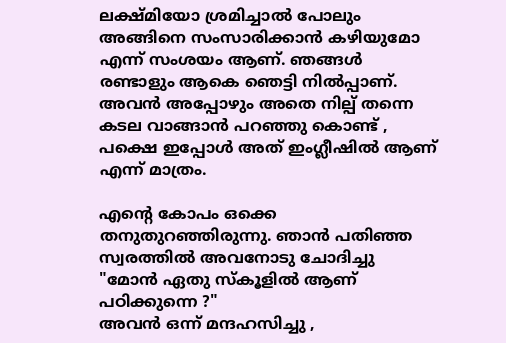ലക്ഷ്മിയോ ശ്രമിച്ചാല്‍ പോലും അങ്ങിനെ സംസാരിക്കാന്‍ കഴിയുമോ എന്ന് സംശയം ആണ്. ഞങ്ങള്‍ രണ്ടാളും ആകെ ഞെട്ടി നില്‍പ്പാണ്. അവന്‍ അപ്പോഴും അതെ നില്പ് തന്നെ കടല വാങ്ങാന്‍ പറഞ്ഞു കൊണ്ട് , പക്ഷെ ഇപ്പോള്‍ അത് ഇംഗ്ലീഷില്‍ ആണ് എന്ന് മാത്രം.

എന്‍റെ കോപം ഒക്കെ തനുതുറഞ്ഞിരുന്നു. ഞാന്‍ പതിഞ്ഞ സ്വരത്തില്‍ അവനോടു ചോദിച്ചു "മോന്‍ ഏതു സ്കൂളില്‍ ആണ് പഠിക്കുന്നെ ?"
അവന്‍ ഒന്ന് മന്ദഹസിച്ചു ,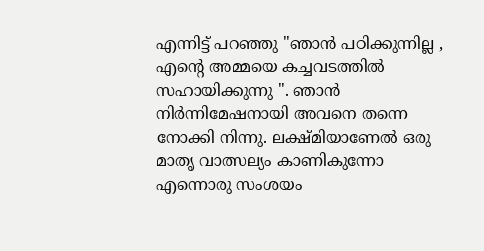എന്നിട്ട് പറഞ്ഞു "ഞാന്‍ പഠിക്കുന്നില്ല , എന്‍റെ അമ്മയെ കച്ചവടത്തില്‍ സഹായിക്കുന്നു ". ഞാന്‍ നിര്‍ന്നിമേഷനായി അവനെ തന്നെ നോക്കി നിന്നു. ലക്ഷ്മിയാണേല്‍ ഒരു മാതൃ വാത്സല്യം കാണികുന്നോ എന്നൊരു സംശയം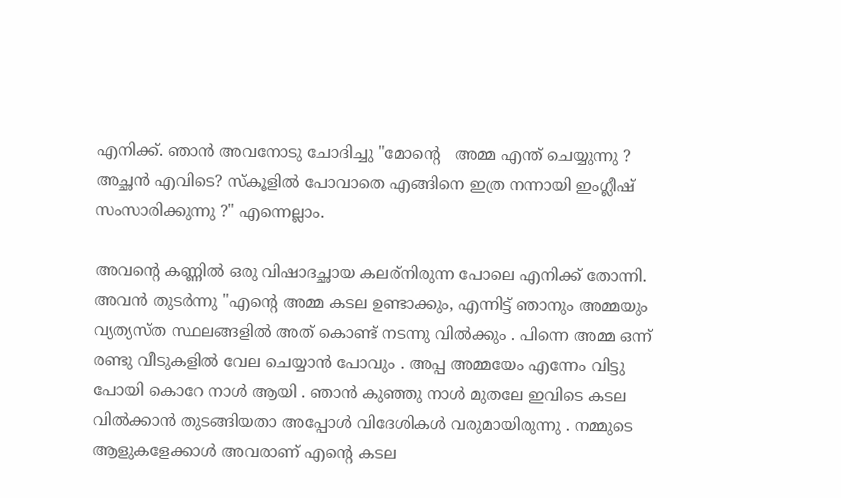എനിക്ക്. ഞാന്‍ അവനോടു ചോദിച്ചു "മോന്റെ   അമ്മ എന്ത് ചെയ്യുന്നു ? അച്ഛന്‍ എവിടെ? സ്കൂളില്‍ പോവാതെ എങ്ങിനെ ഇത്ര നന്നായി ഇംഗ്ലീഷ് സംസാരിക്കുന്നു ?" എന്നെല്ലാം.

അവന്റെ കണ്ണില്‍ ഒരു വിഷാദച്ഛായ കലര്നിരുന്ന പോലെ എനിക്ക് തോന്നി. അവന്‍ തുടര്‍ന്നു "എന്‍റെ അമ്മ കടല ഉണ്ടാക്കും, എന്നിട്ട് ഞാനും അമ്മയും വ്യത്യസ്ത സ്ഥലങ്ങളില്‍ അത് കൊണ്ട് നടന്നു വില്‍ക്കും . പിന്നെ അമ്മ ഒന്ന് രണ്ടു വീടുകളില്‍ വേല ചെയ്യാന്‍ പോവും . അപ്പ അമ്മയേം എന്നേം വിട്ടു പോയി കൊറേ നാള്‍ ആയി . ഞാന്‍ കുഞ്ഞു നാള്‍ മുതലേ ഇവിടെ കടല വില്‍ക്കാന്‍ തുടങ്ങിയതാ അപ്പോള്‍ വിദേശികള്‍ വരുമായിരുന്നു . നമ്മുടെ ആളുകളേക്കാള്‍ അവരാണ് എന്‍റെ കടല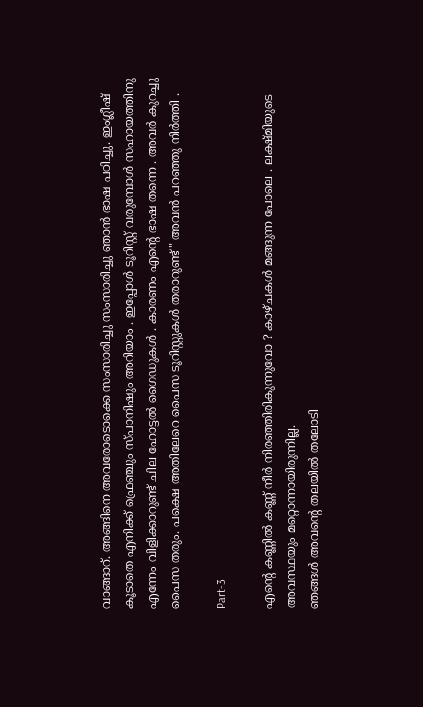വാങ്ങാറ്. അങ്ങിനെ അവരോടൊക്കെ സംസാരിച്ചു സംസാരിച്ചു ഞാന്‍ ഭാഷ പഠിച്ചു. ഇംഗ്ലീഷ് കൂടാതെ എനിക്ക് ഫ്രെഞ്ചും സ്പാനിഷും അറിയാം . ഇപ്പോള്‍ ടൂറിസ്റ്റ് വരുമ്പോള്‍ സഹായത്തിനു എന്നേം വിളിക്കാറുണ്ട് ചില ഹോട്ടല്‍ ഗൈഡുകള്‍ . കാരണം എന്‍റെ ഭാഷ തന്നെ . അവര്‍ കുറച്ചു പൈസ തരും. പക്ഷെ അതിലേറെ പൈസ ടൂറിസ്റ്റുകള്‍ തരാറുണ്ട്" അവന്‍ പറഞ്ഞു നിര്‍ത്തി .

Part-3

എന്‍റെ കണ്ണില്‍ കണ്ണ് നീര്‍ നിരഞ്ഞിരികുന്നുവോ ? കാഴ്ചകള്‍ മങ്ങുന്ന പോലെ . ലക്ഷ്മിയുടെ അവസ്ഥയും മറ്റൊന്നായിരുന്നില്ല.
ഞങ്ങള്‍ അവന്റെ തലയില്‍ തലോടി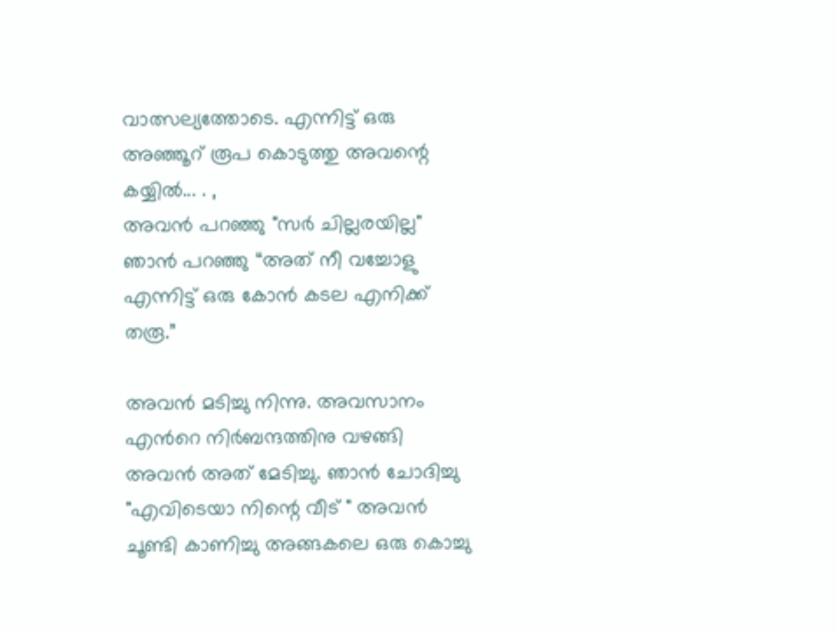വാത്സല്യത്തോടെ. എന്നിട്ട് ഒരു അഞ്ഞൂറ് രൂപ കൊടുത്തു അവന്റെ കയ്യില്‍... . ,
അവന്‍ പറഞ്ഞു "സര്‍ ചില്ലരയില്ല"
ഞാന്‍ പറഞ്ഞു “അത് നീ വച്ചോളു എന്നിട്ട് ഒരു കോന്‍ കടല എനിക്ക് തരൂ.”

അവന്‍ മടിച്ചു നിന്നു. അവസാനം എന്‍റെ നിര്‍ബന്ദത്തിനു വഴങ്ങി അവന്‍ അത് മേടിച്ചു. ഞാന്‍ ചോദിച്ചു "എവിടെയാ നിന്റെ വീട് " അവന്‍ ചൂണ്ടി കാണിച്ചു അങ്ങകലെ ഒരു കൊച്ചു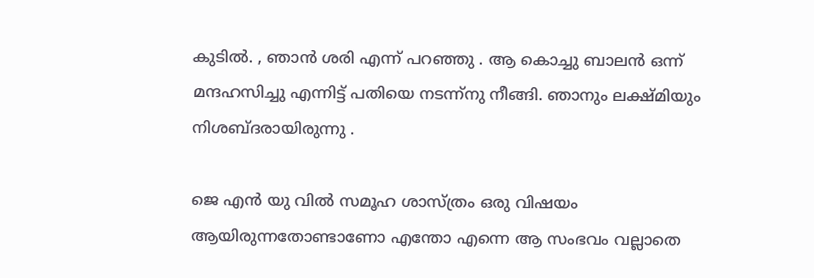കുടില്‍. , ഞാന്‍ ശരി എന്ന് പറഞ്ഞു . ആ കൊച്ചു ബാലന്‍ ഒന്ന് മന്ദഹസിച്ചു എന്നിട്ട് പതിയെ നടന്ന്നു നീങ്ങി. ഞാനും ലക്ഷ്മിയും നിശബ്ദരായിരുന്നു .

ജെ എന്‍ യു വില്‍ സമൂഹ ശാസ്ത്രം ഒരു വിഷയം ആയിരുന്നതോണ്ടാണോ എന്തോ എന്നെ ആ സംഭവം വല്ലാതെ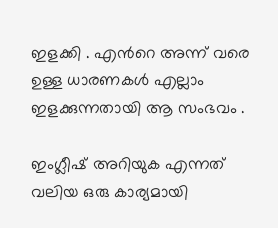ഇളക്കി . എന്‍റെ അന്ന് വരെ ഉള്ള ധാരണകള്‍ എല്ലാം ഇളക്കുന്നതായി ആ സംഭവം .

ഇംഗ്ലീഷ് അറിയുക എന്നത് വലിയ ഒരു കാര്യമായി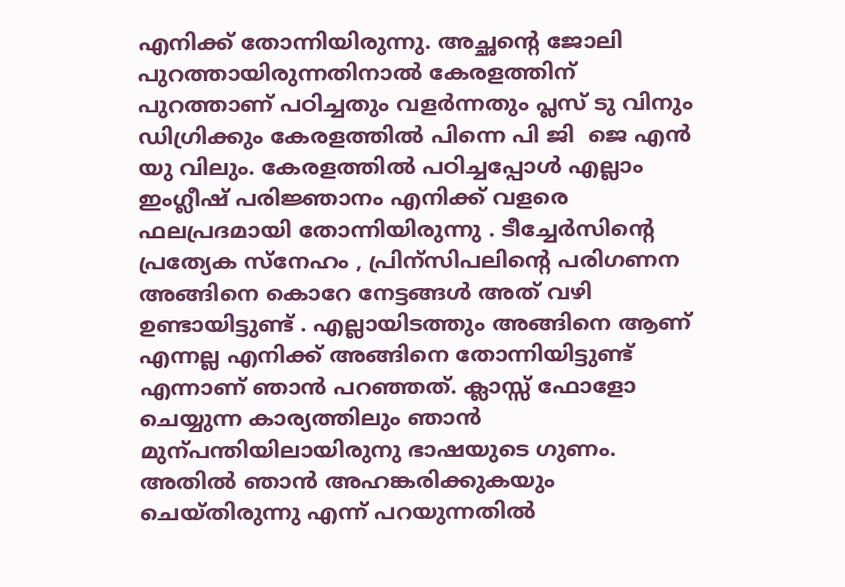എനിക്ക് തോന്നിയിരുന്നു. അച്ഛന്റെ ജോലി പുറത്തായിരുന്നതിനാല്‍ കേരളത്തിന്‌ പുറത്താണ് പഠിച്ചതും വളര്‍ന്നതും പ്ലസ് ടു വിനും ഡിഗ്രിക്കും കേരളത്തില്‍ പിന്നെ പി ജി  ജെ എന്‍ യു വിലും. കേരളത്തില്‍ പഠിച്ചപ്പോള്‍ എല്ലാം ഇംഗ്ലീഷ് പരിജ്ഞാനം എനിക്ക് വളരെ ഫലപ്രദമായി തോന്നിയിരുന്നു . ടീച്ചേര്‍സിന്റെ പ്രത്യേക സ്നേഹം , പ്രിന്സിപലിന്റെ പരിഗണന അങ്ങിനെ കൊറേ നേട്ടങ്ങള്‍ അത് വഴി ഉണ്ടായിട്ടുണ്ട് . എല്ലായിടത്തും അങ്ങിനെ ആണ് എന്നല്ല എനിക്ക് അങ്ങിനെ തോന്നിയിട്ടുണ്ട് എന്നാണ് ഞാന്‍ പറഞ്ഞത്. ക്ലാസ്സ്‌ ഫോളോ ചെയ്യുന്ന കാര്യത്തിലും ഞാന്‍ മുന്പന്തിയിലായിരുനു ഭാഷയുടെ ഗുണം. അതില്‍ ഞാന്‍ അഹങ്കരിക്കുകയും ചെയ്തിരുന്നു എന്ന് പറയുന്നതില്‍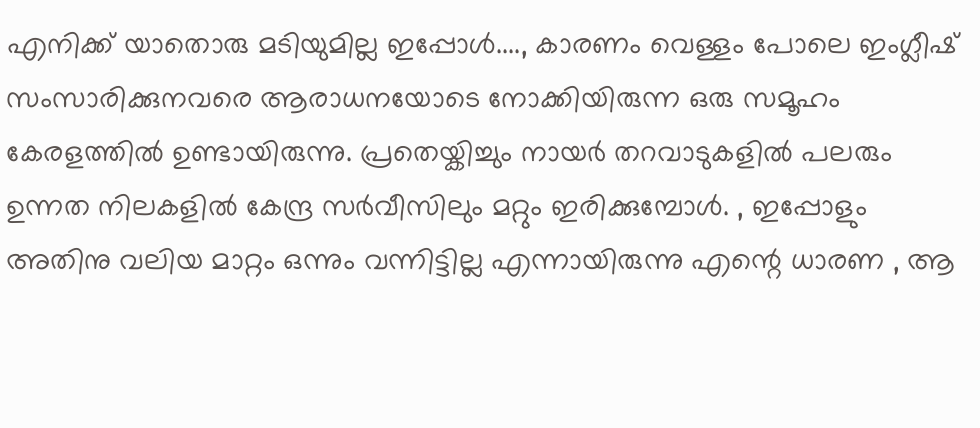എനിക്ക് യാതൊരു മടിയുമില്ല ഇപ്പോള്‍...., കാരണം വെള്ളം പോലെ ഇംഗ്ലീഷ് സംസാരിക്കുനവരെ ആരാധനയോടെ നോക്കിയിരുന്ന ഒരു സമൂഹം കേരളത്തില്‍ ഉണ്ടായിരുന്നു. പ്രതെയ്കിച്ചും നായര്‍ തറവാടുകളില്‍ പലരും ഉന്നത നിലകളില്‍ കേന്ദ്ര സര്‍വീസിലും മറ്റും ഇരിക്കുമ്പോള്‍. , ഇപ്പോളും അതിനു വലിയ മാറ്റം ഒന്നും വന്നിട്ടില്ല എന്നായിരുന്നു എന്റെ ധാരണ , ആ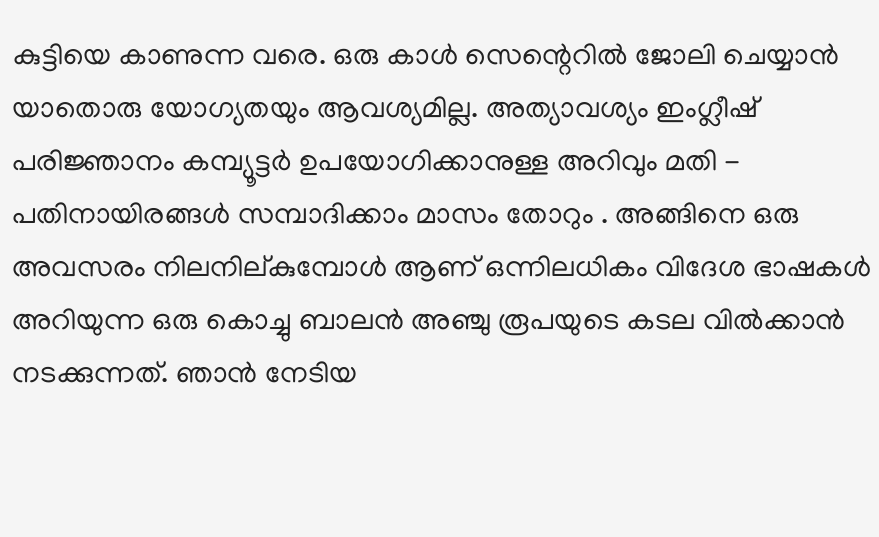കുട്ടിയെ കാണുന്ന വരെ. ഒരു കാള്‍ സെന്റെറില്‍ ജോലി ചെയ്യാന്‍ യാതൊരു യോഗ്യതയും ആവശ്യമില്ല. അത്യാവശ്യം ഇംഗ്ലീഷ് പരിജ്ഞാനം കമ്പ്യൂട്ടര്‍ ഉപയോഗിക്കാനുള്ള അറിവും മതി - പതിനായിരങ്ങള്‍ സമ്പാദിക്കാം മാസം തോറും . അങ്ങിനെ ഒരു അവസരം നിലനില്കുമ്പോള്‍ ആണ് ഒന്നിലധികം വിദേശ ഭാഷകള്‍ അറിയുന്ന ഒരു കൊച്ചു ബാലന്‍ അഞ്ചു രൂപയുടെ കടല വില്‍ക്കാന്‍ നടക്കുന്നത്. ഞാന്‍ നേടിയ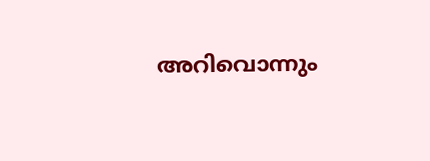അറിവൊന്നും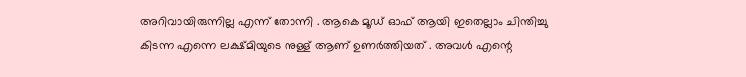അറിവായിരുന്നില്ല എന്ന് തോന്നി . ആകെ മൂഡ്‌ ഓഫ്‌ ആയി ഇതെല്ലാം ചിന്തിച്ചു കിടന്ന എന്നെ ലക്ഷ്മിയുടെ നുള്ള് ആണ് ഉണര്‍ത്തിയത് . അവള്‍ എന്റെ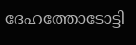ദേഹത്തോടോട്ടി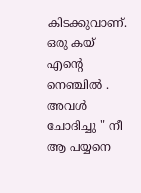കിടക്കുവാണ്. ഒരു കയ് എന്റെ നെഞ്ചില്‍ . അവള്‍ ചോദിച്ചു " നീ ആ പയ്യനെ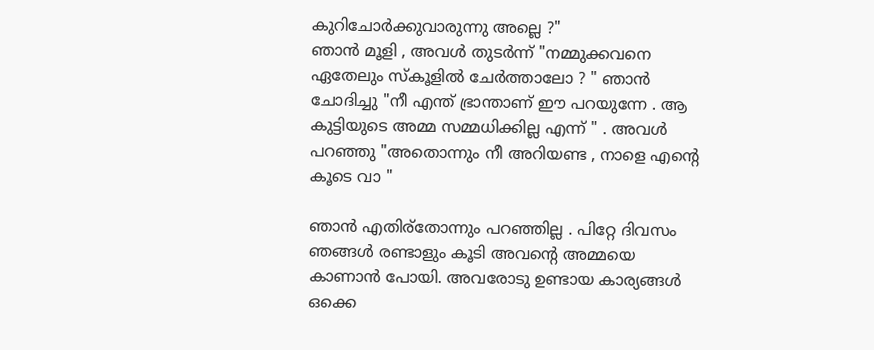കുറിചോര്‍ക്കുവാരുന്നു അല്ലെ ?"
ഞാന്‍ മൂളി , അവള്‍ തുടര്‍ന്ന് "നമ്മുക്കവനെ ഏതേലും സ്കൂളില്‍ ചേര്‍ത്താലോ ? " ഞാന്‍ ചോദിച്ചു "നീ എന്ത് ഭ്രാന്താണ് ഈ പറയുന്നേ . ആ കുട്ടിയുടെ അമ്മ സമ്മധിക്കില്ല എന്ന് " . അവള്‍ പറഞ്ഞു "അതൊന്നും നീ അറിയണ്ട , നാളെ എന്റെ കൂടെ വാ "

ഞാന്‍ എതിര്തോന്നും പറഞ്ഞില്ല . പിറ്റേ ദിവസം ഞങ്ങള്‍ രണ്ടാളും കൂടി അവന്റെ അമ്മയെ കാണാന്‍ പോയി. അവരോടു ഉണ്ടായ കാര്യങ്ങള്‍ ഒക്കെ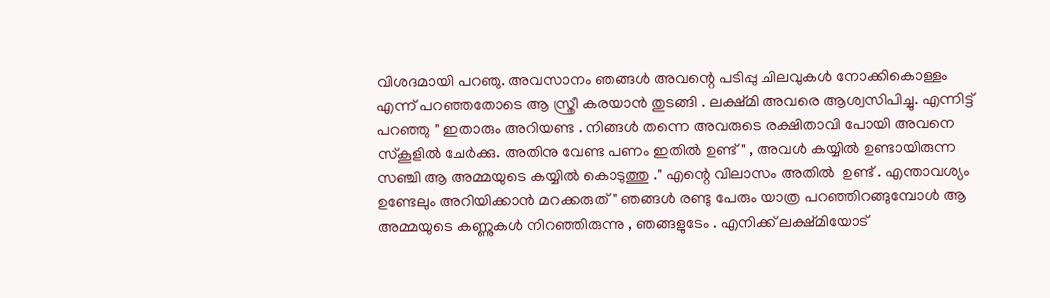വിശദമായി പറഞു. അവസാനം ഞങ്ങള്‍ അവന്റെ പടിപ്പു ചിലവുകള്‍ നോക്കികൊള്ളം എന്ന് പറഞ്ഞതോടെ ആ സ്ത്രീ കരയാന്‍ തുടങ്ങി . ലക്ഷ്മി അവരെ ആശ്വസിപിച്ചു. എന്നിട്ട് പറഞ്ഞു " ഇതാരും അറിയണ്ട . നിങ്ങള്‍ തന്നെ അവരുടെ രക്ഷിതാവി പോയി അവനെ സ്കൂളില്‍ ചേര്‍ക്കു. അതിനു വേണ്ട പണം ഇതില്‍ ഉണ്ട്" , അവള്‍ കയ്യില്‍ ഉണ്ടായിരുന്ന സഞ്ചി ആ അമ്മയുടെ കയ്യില്‍ കൊടുത്തു ." എന്റെ വിലാസം അതില്‍  ഉണ്ട് . എന്താവശ്യം ഉണ്ടേലും അറിയിക്കാന്‍ മറക്കരുത് " ഞങ്ങള്‍ രണ്ടു പേരും യാത്ര പറഞ്ഞിറങ്ങുമ്പോള്‍ ആ അമ്മയുടെ കണ്ണുകള്‍ നിറഞ്ഞിരുന്നു , ഞങ്ങളുടേം . എനിക്ക് ലക്ഷ്മിയോട്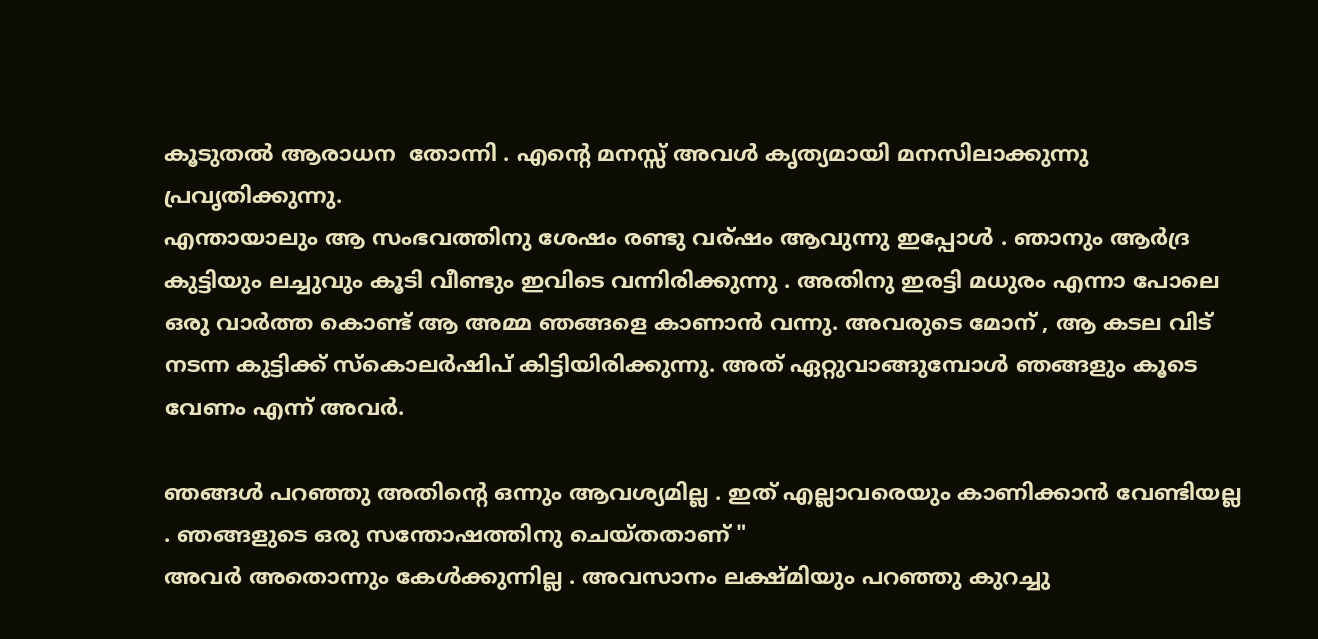കൂടുതല്‍ ആരാധന  തോന്നി . എന്റെ മനസ്സ് അവള്‍ കൃത്യമായി മനസിലാക്കുന്നു പ്രവൃതിക്കുന്നു.
എന്തായാലും ആ സംഭവത്തിനു ശേഷം രണ്ടു വര്ഷം ആവുന്നു ഇപ്പോള്‍ . ഞാനും ആര്‍ദ്ര കുട്ടിയും ലച്ചുവും കൂടി വീണ്ടും ഇവിടെ വന്നിരിക്കുന്നു . അതിനു ഇരട്ടി മധുരം എന്നാ പോലെ ഒരു വാര്‍ത്ത കൊണ്ട് ആ അമ്മ ഞങ്ങളെ കാണാന്‍ വന്നു. അവരുടെ മോന് , ആ കടല വിട് നടന്ന കുട്ടിക്ക് സ്കൊലര്‍ഷിപ് കിട്ടിയിരിക്കുന്നു. അത് ഏറ്റുവാങ്ങുമ്പോള്‍ ഞങ്ങളും കൂടെ വേണം എന്ന് അവര്‍.

ഞങ്ങള്‍ പറഞ്ഞു അതിന്റെ ഒന്നും ആവശ്യമില്ല . ഇത് എല്ലാവരെയും കാണിക്കാന്‍ വേണ്ടിയല്ല . ഞങ്ങളുടെ ഒരു സന്തോഷത്തിനു ചെയ്തതാണ് "
അവര്‍ അതൊന്നും കേള്‍ക്കുന്നില്ല . അവസാനം ലക്ഷ്മിയും പറഞ്ഞു കുറച്ചു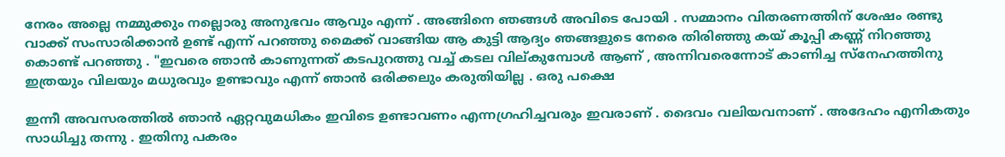നേരം അല്ലെ നമ്മുക്കും നല്ലൊരു അനുഭവം ആവും എന്ന് . അങ്ങിനെ ഞങ്ങള്‍ അവിടെ പോയി . സമ്മാനം വിതരണത്തിന് ശേഷം രണ്ടു വാക്ക് സംസാരിക്കാന്‍ ഉണ്ട് എന്ന് പറഞ്ഞു മൈക്ക് വാങ്ങിയ ആ കുട്ടി ആദ്യം ഞങ്ങളുടെ നേരെ തിരിഞ്ഞു കയ് കൂപ്പി കണ്ണ് നിറഞ്ഞു കൊണ്ട് പറഞ്ഞു . "ഇവരെ ഞാന്‍ കാണുന്നത് കടപുറത്തു വച്ച് കടല വില്കുമ്പോള്‍ ആണ് , അന്നിവരെന്നോട് കാണിച്ച സ്നേഹത്തിനു ഇത്രയും വിലയും മധുരവും ഉണ്ടാവും എന്ന് ഞാന്‍ ഒരിക്കലും കരുതിയില്ല . ഒരു പക്ഷെ

ഇന്നീ അവസരത്തില്‍ ഞാന്‍ ഏറ്റവുമധികം ഇവിടെ ഉണ്ടാവണം എന്നഗ്രഹിച്ചവരും ഇവരാണ് . ദൈവം വലിയവനാണ്‌ . അദേഹം എനികതും സാധിച്ചു തന്നു . ഇതിനു പകരം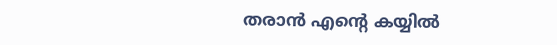തരാന്‍ എന്റെ കയ്യില്‍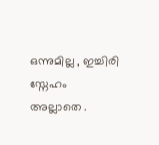ഒന്നുമില്ല , ഇച്ചിരി സ്നേഹം അല്ലാതെ .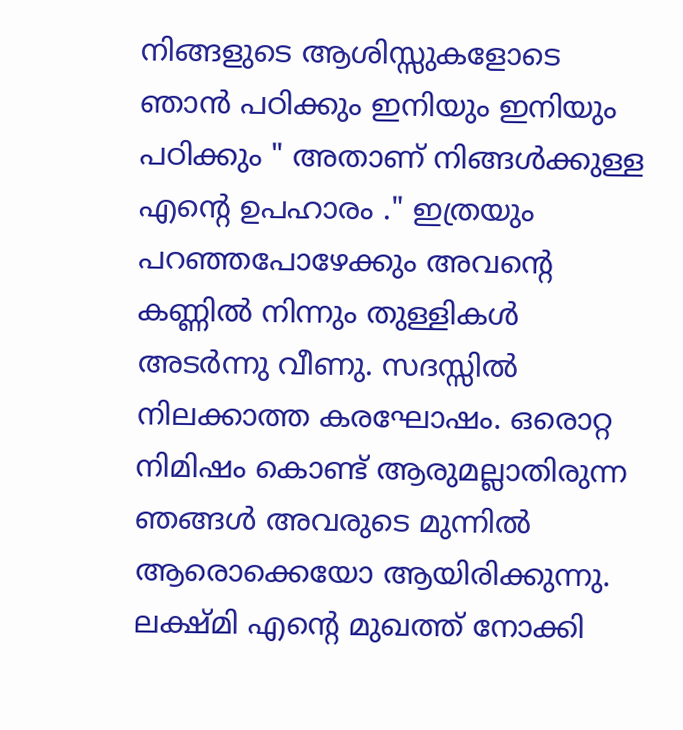നിങ്ങളുടെ ആശിസ്സുകളോടെ ഞാന്‍ പഠിക്കും ഇനിയും ഇനിയും പഠിക്കും " അതാണ് നിങ്ങള്‍ക്കുള്ള എന്റെ ഉപഹാരം ." ഇത്രയും പറഞ്ഞപോഴേക്കും അവന്റെ കണ്ണില്‍ നിന്നും തുള്ളികള്‍ അടര്‍ന്നു വീണു. സദസ്സില്‍ നിലക്കാത്ത കരഘോഷം. ഒരൊറ്റ നിമിഷം കൊണ്ട് ആരുമല്ലാതിരുന്ന ഞങ്ങള്‍ അവരുടെ മുന്നില്‍ ആരൊക്കെയോ ആയിരിക്കുന്നു. ലക്ഷ്മി എന്റെ മുഖത്ത് നോക്കി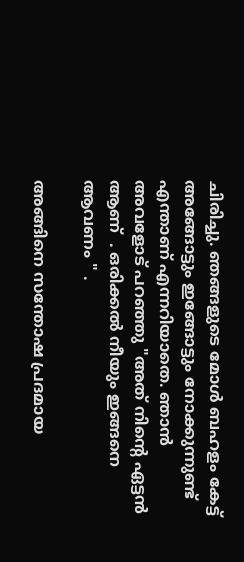ചിരിച്ചു. ഞങ്ങളുടെ മോള്‍ ബഹളം കേട്ട് അങ്ങോട്ടും ഇങ്ങോട്ടും നോക്കുന്നുണ്ട് എന്താണ് എന്നറിയാതെ. ഞാന്‍ അവളോട്‌ പറഞ്ഞു "അത് നിന്റെ ഏട്ടന്‍ ആണ്  . ഒരിക്കല്‍ നീയും ഇങ്ങനെ ആവണം " .

അങ്ങിനെ സന്തോഷ പ്രദമായ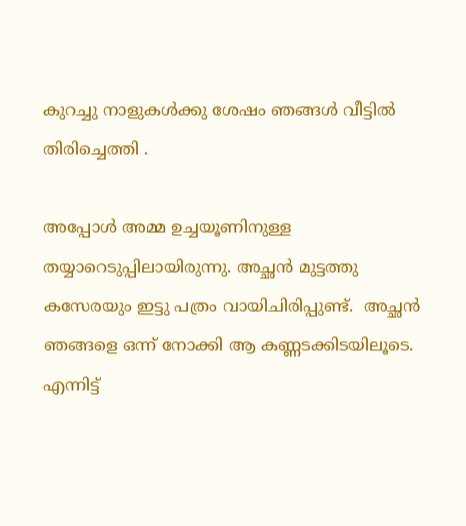കുറച്ചു നാളുകള്‍ക്കു ശേഷം ഞങ്ങള്‍ വീട്ടില്‍ തിരിച്ചെത്തി .

അപ്പോള്‍ അമ്മ ഉച്ചയൂണിനുള്ള തയ്യാറെടുപ്പിലായിരുന്നു. അച്ഛന്‍ മുട്ടത്തു കസേരയും ഇട്ടു പത്രം വായിചിരിപ്പുണ്ട്.  അച്ഛന്‍ ഞങ്ങളെ ഒന്ന് നോക്കി ആ കണ്ണടക്കിടയിലൂടെ. എന്നിട്ട്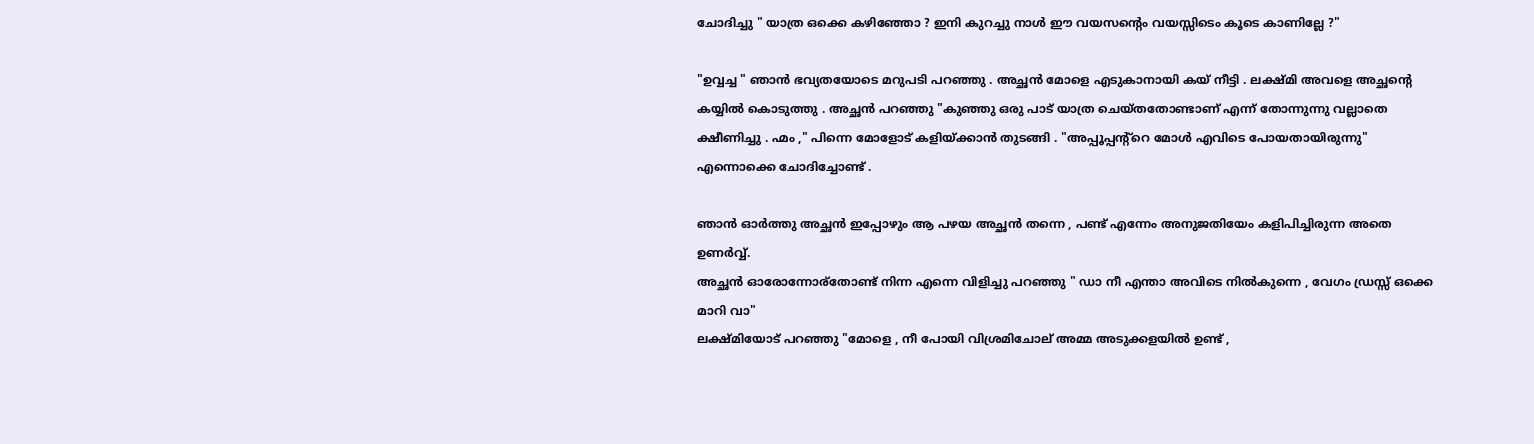ചോദിച്ചു " യാത്ര ഒക്കെ കഴിഞ്ഞോ ? ഇനി കുറച്ചു നാള്‍ ഈ വയസന്റെം വയസ്സിടെം കൂടെ കാണില്ലേ ?"

"ഉവ്വച്ച " ഞാന്‍ ഭവ്യതയോടെ മറുപടി പറഞ്ഞു . അച്ഛന്‍ മോളെ എടുകാനായി കയ് നീട്ടി . ലക്ഷ്മി അവളെ അച്ഛന്റെ കയ്യില്‍ കൊടുത്തു . അച്ഛന്‍ പറഞ്ഞു "കുഞ്ഞു ഒരു പാട് യാത്ര ചെയ്തതോണ്ടാണ് എന്ന് തോന്നുന്നു വല്ലാതെ ക്ഷീണിച്ചു . ഹ്മം ," പിന്നെ മോളോട് കളിയ്ക്കാന്‍ തുടങ്ങി . "അപ്പൂപ്പന്റ്റെ മോള്‍ എവിടെ പോയതായിരുന്നു" എന്നൊക്കെ ചോദിച്ചോണ്ട് .

ഞാന്‍ ഓര്‍ത്തു അച്ഛന്‍ ഇപ്പോഴും ആ പഴയ അച്ഛന്‍ തന്നെ , പണ്ട് എന്നേം അനുജതിയേം കളിപിച്ചിരുന്ന അതെ ഉണര്‍വ്വ്.
അച്ഛന്‍ ഓരോന്നോര്തോണ്ട് നിന്ന എന്നെ വിളിച്ചു പറഞ്ഞു " ഡാ നീ എന്താ അവിടെ നില്‍കുന്നെ , വേഗം ഡ്രസ്സ്‌ ഒക്കെ മാറി വാ"
ലക്ഷ്മിയോട് പറഞ്ഞു "മോളെ , നീ പോയി വിശ്രമിചോല് അമ്മ അടുക്കളയില്‍ ഉണ്ട് ,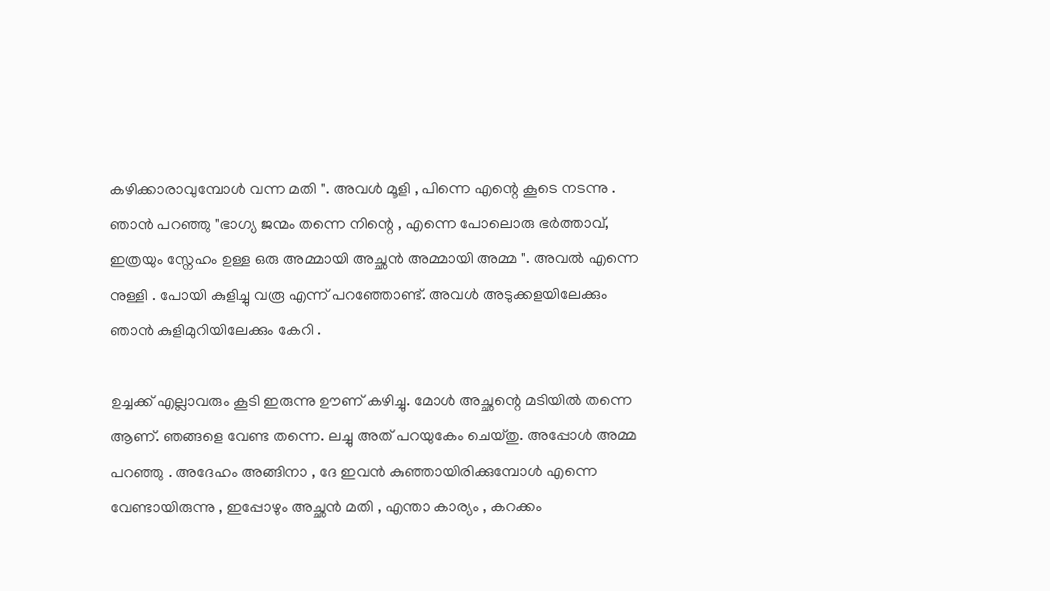കഴിക്കാരാവുമ്പോള്‍ വന്ന മതി ". അവള്‍ മൂളി , പിന്നെ എന്റെ കൂടെ നടന്നു . ഞാന്‍ പറഞ്ഞു "ഭാഗ്യ ജന്മം തന്നെ നിന്റെ , എന്നെ പോലൊരു ഭര്‍ത്താവ്, ഇത്രയും സ്നേഹം ഉള്ള ഒരു അമ്മായി അച്ഛന്‍ അമ്മായി അമ്മ ". അവല്‍ എന്നെ നുള്ളി . പോയി കുളിച്ചു വരൂ എന്ന് പറഞ്ഞോണ്ട്. അവള്‍ അടുക്കളയിലേക്കും ഞാന്‍ കുളിമുറിയിലേക്കും കേറി .

ഉച്ചക്ക് എല്ലാവരും കൂടി ഇരുന്നു ഊണ് കഴിച്ചു. മോള്‍ അച്ഛന്റെ മടിയില്‍ തന്നെ ആണ്. ഞങ്ങളെ വേണ്ട തന്നെ. ലച്ചു അത് പറയുകേം ചെയ്തു. അപ്പോള്‍ അമ്മ പറഞ്ഞു . അദേഹം അങ്ങിനാ , ദേ ഇവന്‍ കുഞ്ഞായിരിക്കുമ്പോള്‍ എന്നെ വേണ്ടായിരുന്നു , ഇപ്പോഴും അച്ഛന്‍ മതി , എന്താ കാര്യം , കറക്കം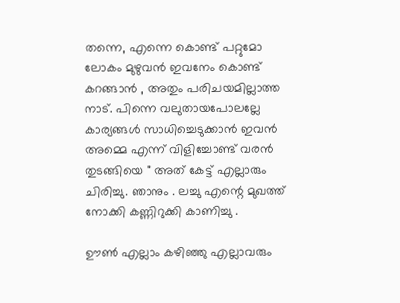തന്നെ, എന്നെ കൊണ്ട് പറ്റുമോ ലോകം മുഴുവന്‍ ഇവനേം കൊണ്ട് കറങ്ങാന്‍ , അതും പരിചയമില്ലാത്ത  നാട്. പിന്നെ വലുതായപോലല്ലേ കാര്യങ്ങള്‍ സാധിച്ചെടുക്കാന്‍ ഇവന്‍ അമ്മെ എന്ന് വിളിച്ചോണ്ട് വരന്‍ തുടങ്ങിയെ " അത് കേട്ട് എല്ലാരും ചിരിച്ചു. ഞാനും . ലച്ചു എന്റെ മുഖത്ത് നോക്കി കണ്ണിറുക്കി കാണിച്ചു .

ഊണ്‍ എല്ലാം കഴിഞ്ഞു എല്ലാവരും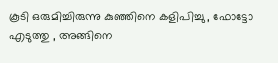കൂടി ഒരുമിച്ചിരുന്നു കുഞ്ഞിനെ കളിപിച്ചു , ഫോട്ടോ എടുത്തു , അങ്ങിനെ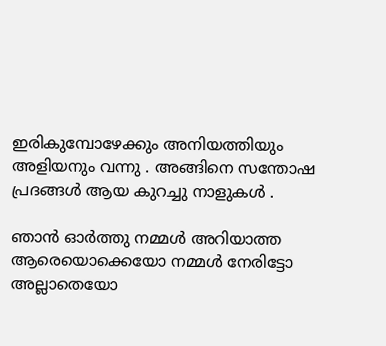ഇരികുമ്പോഴേക്കും അനിയത്തിയും അളിയനും വന്നു . അങ്ങിനെ സന്തോഷ പ്രദങ്ങള്‍ ആയ കുറച്ചു നാളുകള്‍ .

ഞാന്‍ ഓര്‍ത്തു നമ്മള്‍ അറിയാത്ത ആരെയൊക്കെയോ നമ്മള്‍ നേരിട്ടോ അല്ലാതെയോ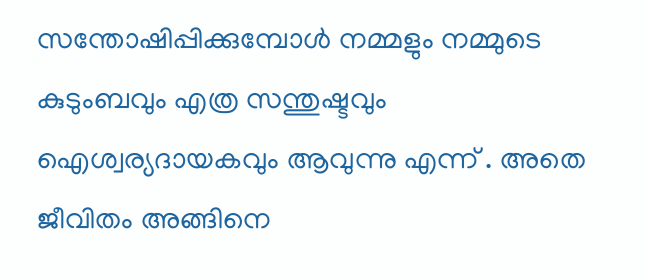സന്തോഷിപ്പിക്കുമ്പോള്‍ നമ്മളും നമ്മുടെ കുടുംബവും എത്ര സന്തുഷ്ടവും ഐശ്വര്യദായകവും ആവുന്നു എന്ന് . അതെ ജീവിതം അങ്ങിനെ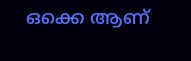ഒക്കെ ആണ്